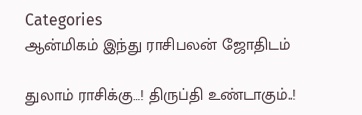Categories
ஆன்மிகம் இந்து ராசிபலன் ஜோதிடம்

துலாம் ராசிக்கு…! திருப்தி உண்டாகும்..!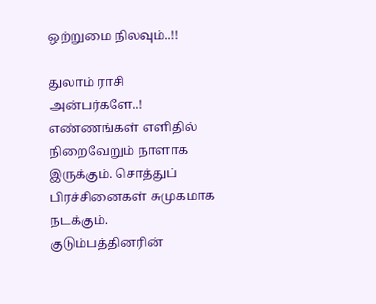ஒற்றுமை நிலவும்..!!

துலாம் ராசி அன்பர்களே..! எண்ணங்கள் எளிதில் நிறைவேறும் நாளாக இருக்கும். சொத்துப் பிரச்சினைகள் சுமுகமாக நடக்கும். குடும்பத்தினரின்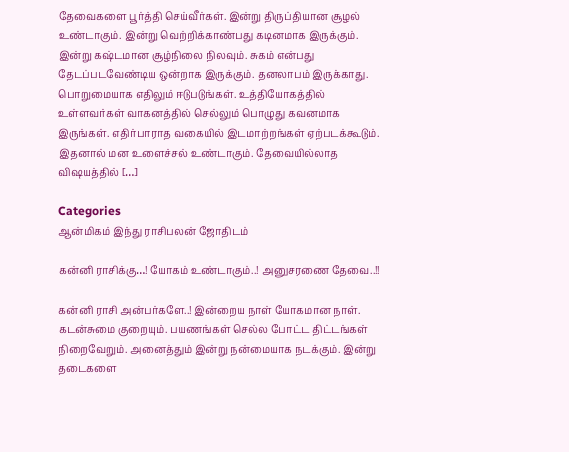தேவைகளை பூர்த்தி செய்வீர்கள். இன்று திருப்தியான சூழல் உண்டாகும். இன்று வெற்றிக்காண்பது கடினமாக இருக்கும். இன்று கஷ்டமான சூழ்நிலை நிலவும். சுகம் என்பது தேடப்படவேண்டிய ஒன்றாக இருக்கும். தனலாபம் இருக்காது. பொறுமையாக எதிலும் ஈடுபடுங்கள். உத்தியோகத்தில் உள்ளவர்கள் வாகனத்தில் செல்லும் பொழுது கவனமாக இருங்கள். எதிர்பாராத வகையில் இடமாற்றங்கள் ஏற்படக்கூடும். இதனால் மன உளைச்சல் உண்டாகும். தேவையில்லாத விஷயத்தில் […]

Categories
ஆன்மிகம் இந்து ராசிபலன் ஜோதிடம்

கன்னி ராசிக்கு…! யோகம் உண்டாகும்..! அனுசரணை தேவை..!!

கன்னி ராசி அன்பர்களே..! இன்றைய நாள் யோகமான நாள். கடன்சுமை குறையும். பயணங்கள் செல்ல போட்ட திட்டங்கள் நிறைவேறும். அனைத்தும் இன்று நன்மையாக நடக்கும். இன்று தடைகளை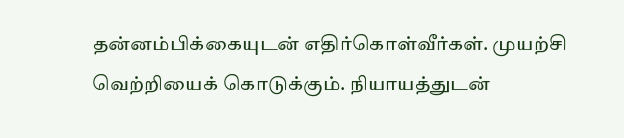தன்னம்பிக்கையுடன் எதிர்கொள்வீர்கள். முயற்சி வெற்றியைக் கொடுக்கும். நியாயத்துடன்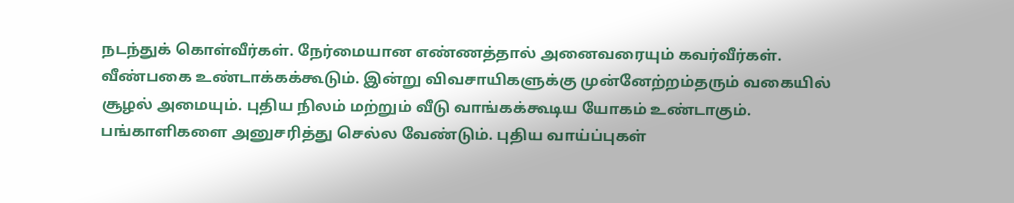நடந்துக் கொள்வீர்கள். நேர்மையான எண்ணத்தால் அனைவரையும் கவர்வீர்கள். வீண்பகை உண்டாக்கக்கூடும். இன்று விவசாயிகளுக்கு முன்னேற்றம்தரும் வகையில் சூழல் அமையும். புதிய நிலம் மற்றும் வீடு வாங்கக்கூடிய யோகம் உண்டாகும். பங்காளிகளை அனுசரித்து செல்ல வேண்டும். புதிய வாய்ப்புகள்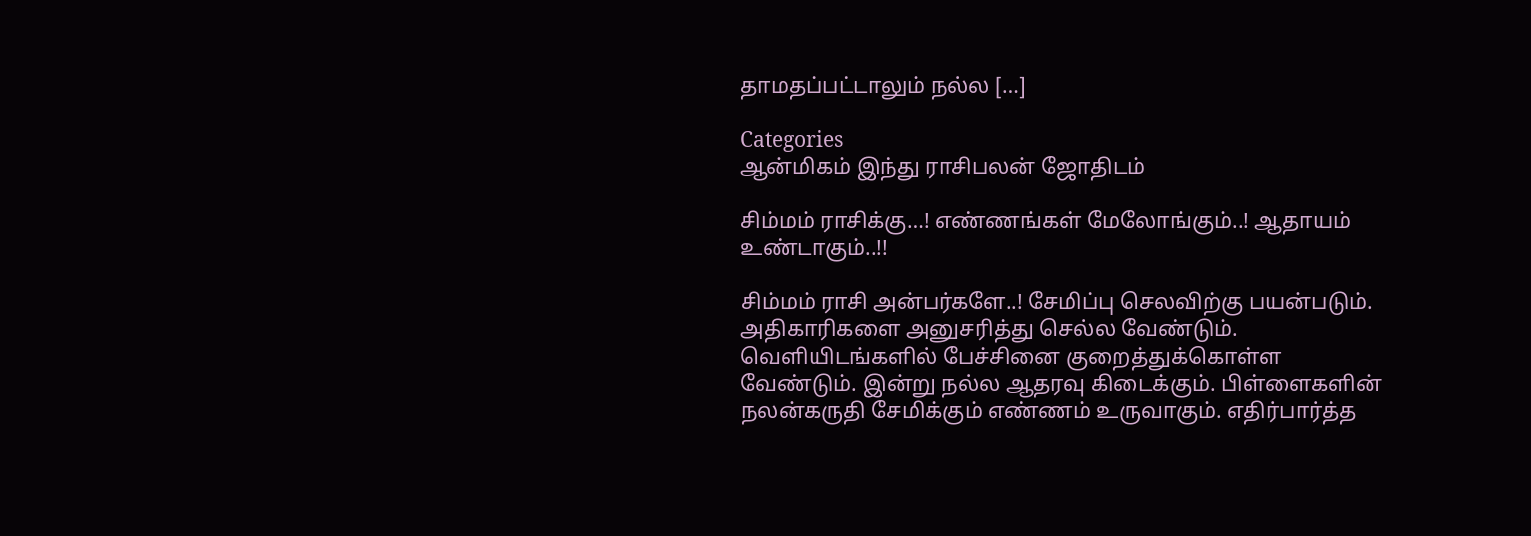தாமதப்பட்டாலும் நல்ல […]

Categories
ஆன்மிகம் இந்து ராசிபலன் ஜோதிடம்

சிம்மம் ராசிக்கு…! எண்ணங்கள் மேலோங்கும்..! ஆதாயம் உண்டாகும்..!!

சிம்மம் ராசி அன்பர்களே..! சேமிப்பு செலவிற்கு பயன்படும். அதிகாரிகளை அனுசரித்து செல்ல வேண்டும். வெளியிடங்களில் பேச்சினை குறைத்துக்கொள்ள வேண்டும். இன்று நல்ல ஆதரவு கிடைக்கும். பிள்ளைகளின் நலன்கருதி சேமிக்கும் எண்ணம் உருவாகும். எதிர்பார்த்த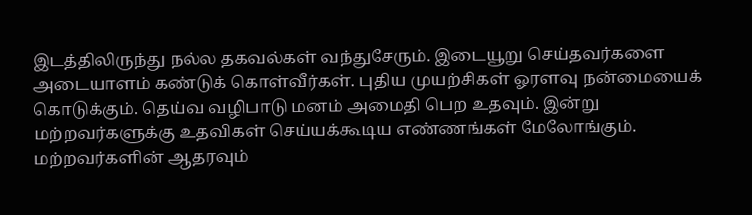இடத்திலிருந்து நல்ல தகவல்கள் வந்துசேரும். இடையூறு செய்தவர்களை அடையாளம் கண்டுக் கொள்வீர்கள். புதிய முயற்சிகள் ஓரளவு நன்மையைக் கொடுக்கும். தெய்வ வழிபாடு மனம் அமைதி பெற உதவும். இன்று மற்றவர்களுக்கு உதவிகள் செய்யக்கூடிய எண்ணங்கள் மேலோங்கும். மற்றவர்களின் ஆதரவும்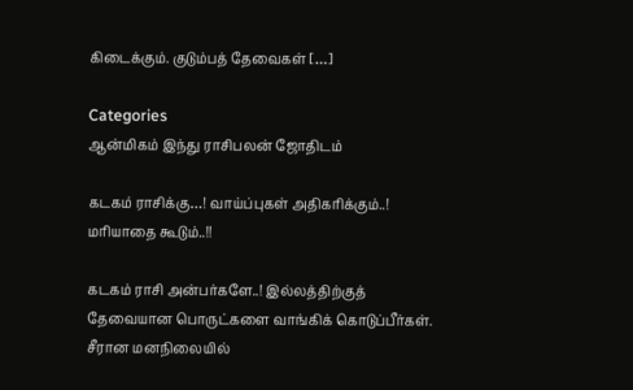கிடைக்கும். குடும்பத் தேவைகள் […]

Categories
ஆன்மிகம் இந்து ராசிபலன் ஜோதிடம்

கடகம் ராசிக்கு…! வாய்ப்புகள் அதிகரிக்கும்..! மரியாதை கூடும்..!!

கடகம் ராசி அன்பர்களே..! இல்லத்திற்குத் தேவையான பொருட்களை வாங்கிக் கொடுப்பீர்கள். சீரான மனநிலையில்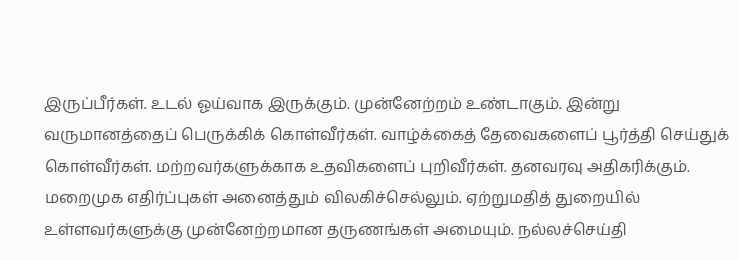இருப்பீர்கள். உடல் ஓய்வாக இருக்கும். முன்னேற்றம் உண்டாகும். இன்று வருமானத்தைப் பெருக்கிக் கொள்வீர்கள். வாழ்க்கைத் தேவைகளைப் பூர்த்தி செய்துக் கொள்வீர்கள். மற்றவர்களுக்காக உதவிகளைப் புறிவீர்கள். தனவரவு அதிகரிக்கும். மறைமுக எதிர்ப்புகள் அனைத்தும் விலகிச்செல்லும். ஏற்றுமதித் துறையில் உள்ளவர்களுக்கு முன்னேற்றமான தருணங்கள் அமையும். நல்லச்செய்தி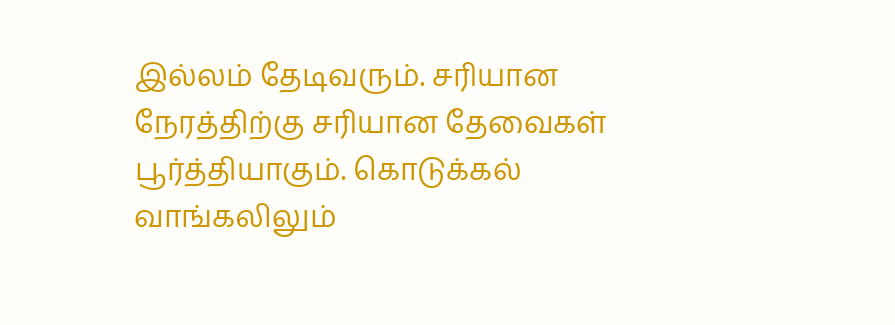இல்லம் தேடிவரும். சரியான நேரத்திற்கு சரியான தேவைகள் பூர்த்தியாகும். கொடுக்கல் வாங்கலிலும்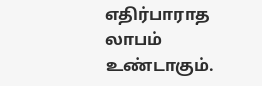எதிர்பாராத லாபம் உண்டாகும்.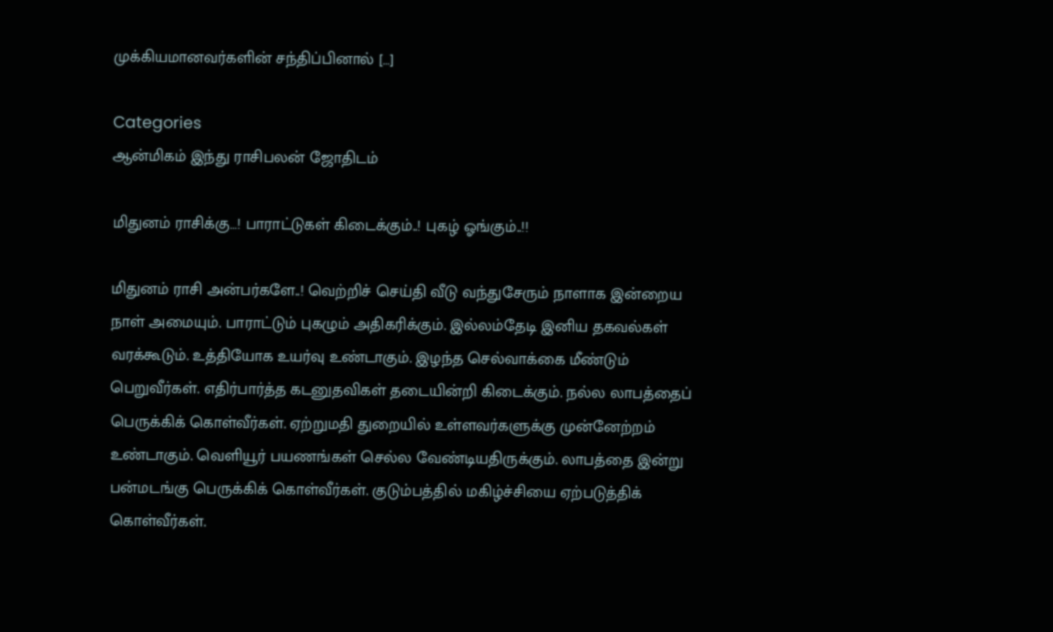முக்கியமானவர்களின் சந்திப்பினால் […]

Categories
ஆன்மிகம் இந்து ராசிபலன் ஜோதிடம்

மிதுனம் ராசிக்கு…! பாராட்டுகள் கிடைக்கும்..! புகழ் ஓங்கும்..!!

மிதுனம் ராசி அன்பர்களே..! வெற்றிச் செய்தி வீடு வந்துசேரும் நாளாக இன்றைய நாள் அமையும். பாராட்டும் புகழும் அதிகரிக்கும். இல்லம்தேடி இனிய தகவல்கள் வரக்கூடும். உத்தியோக உயர்வு உண்டாகும். இழந்த செல்வாக்கை மீண்டும் பெறுவீர்கள். எதிர்பார்த்த கடனுதவிகள் தடையின்றி கிடைக்கும். நல்ல லாபத்தைப் பெருக்கிக் கொள்வீர்கள். ஏற்றுமதி துறையில் உள்ளவர்களுக்கு முன்னேற்றம் உண்டாகும். வெளியூர் பயணங்கள் செல்ல வேண்டியதிருக்கும். லாபத்தை இன்று பன்மடங்கு பெருக்கிக் கொள்வீர்கள். குடும்பத்தில் மகிழ்ச்சியை ஏற்படுத்திக் கொள்வீர்கள்.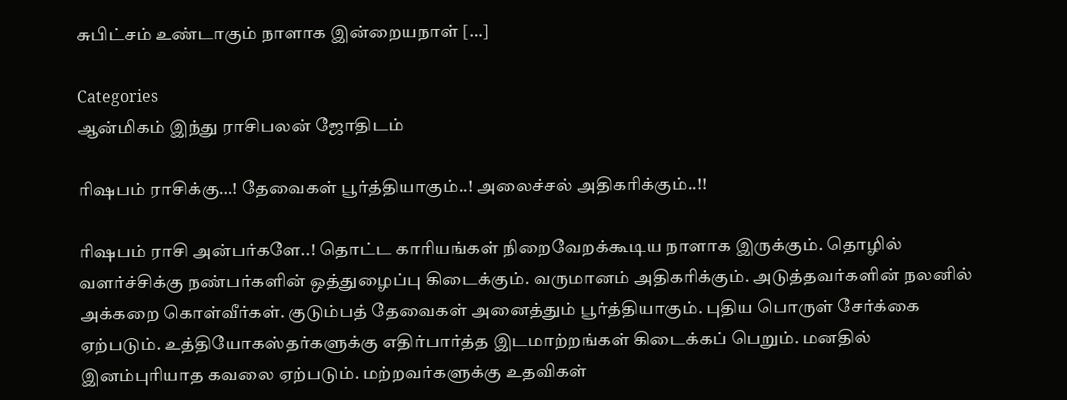சுபிட்சம் உண்டாகும் நாளாக இன்றையநாள் […]

Categories
ஆன்மிகம் இந்து ராசிபலன் ஜோதிடம்

ரிஷபம் ராசிக்கு…! தேவைகள் பூர்த்தியாகும்..! அலைச்சல் அதிகரிக்கும்..!!

ரிஷபம் ராசி அன்பர்களே..! தொட்ட காரியங்கள் நிறைவேறக்கூடிய நாளாக இருக்கும். தொழில் வளர்ச்சிக்கு நண்பர்களின் ஒத்துழைப்பு கிடைக்கும். வருமானம் அதிகரிக்கும். அடுத்தவர்களின் நலனில் அக்கறை கொள்வீர்கள். குடும்பத் தேவைகள் அனைத்தும் பூர்த்தியாகும். புதிய பொருள் சேர்க்கை ஏற்படும். உத்தியோகஸ்தர்களுக்கு எதிர்பார்த்த இடமாற்றங்கள் கிடைக்கப் பெறும். மனதில் இனம்புரியாத கவலை ஏற்படும். மற்றவர்களுக்கு உதவிகள்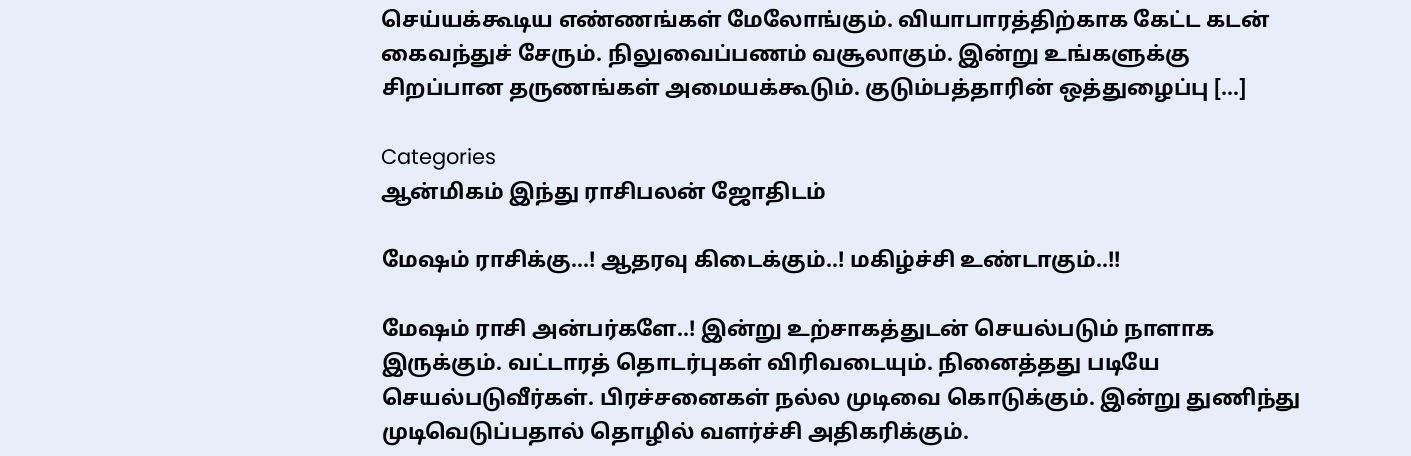செய்யக்கூடிய எண்ணங்கள் மேலோங்கும். வியாபாரத்திற்காக கேட்ட கடன் கைவந்துச் சேரும். நிலுவைப்பணம் வசூலாகும். இன்று உங்களுக்கு சிறப்பான தருணங்கள் அமையக்கூடும். குடும்பத்தாரின் ஒத்துழைப்பு […]

Categories
ஆன்மிகம் இந்து ராசிபலன் ஜோதிடம்

மேஷம் ராசிக்கு…! ஆதரவு கிடைக்கும்..! மகிழ்ச்சி உண்டாகும்..!!

மேஷம் ராசி அன்பர்களே..! இன்று உற்சாகத்துடன் செயல்படும் நாளாக இருக்கும். வட்டாரத் தொடர்புகள் விரிவடையும். நினைத்தது படியே செயல்படுவீர்கள். பிரச்சனைகள் நல்ல முடிவை கொடுக்கும். இன்று துணிந்து முடிவெடுப்பதால் தொழில் வளர்ச்சி அதிகரிக்கும்.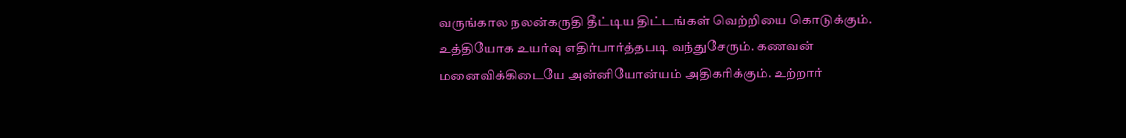வருங்கால நலன்கருதி தீட்டிய திட்டங்கள் வெற்றியை கொடுக்கும். உத்தியோக உயர்வு எதிர்பார்த்தபடி வந்துசேரும். கணவன் மனைவிக்கிடையே அன்னியோன்யம் அதிகரிக்கும். உற்றார்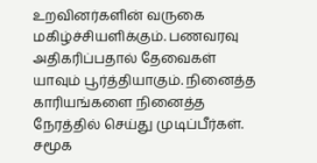உறவினர்களின் வருகை மகிழ்ச்சியளிக்கும். பணவரவு அதிகரிப்பதால் தேவைகள் யாவும் பூர்த்தியாகும். நினைத்த காரியங்களை நினைத்த நேரத்தில் செய்து முடிப்பீர்கள். சமூக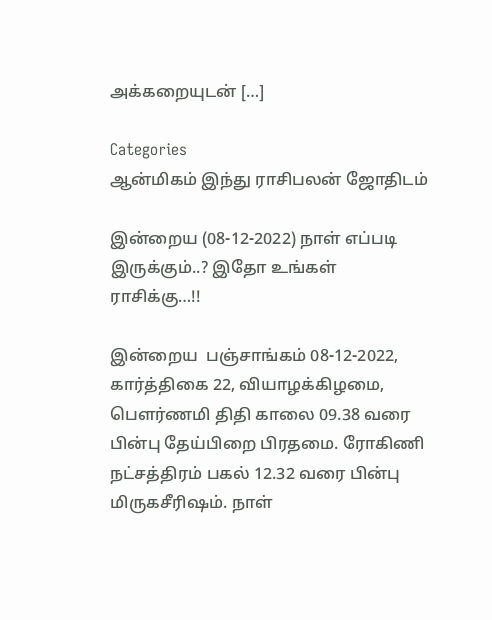அக்கறையுடன் […]

Categories
ஆன்மிகம் இந்து ராசிபலன் ஜோதிடம்

இன்றைய (08-12-2022) நாள் எப்படி இருக்கும்..? இதோ உங்கள் ராசிக்கு…!!

இன்றைய  பஞ்சாங்கம் 08-12-2022, கார்த்திகை 22, வியாழக்கிழமை, பௌர்ணமி திதி காலை 09.38 வரை பின்பு தேய்பிறை பிரதமை. ரோகிணி நட்சத்திரம் பகல் 12.32 வரை பின்பு மிருகசீரிஷம். நாள்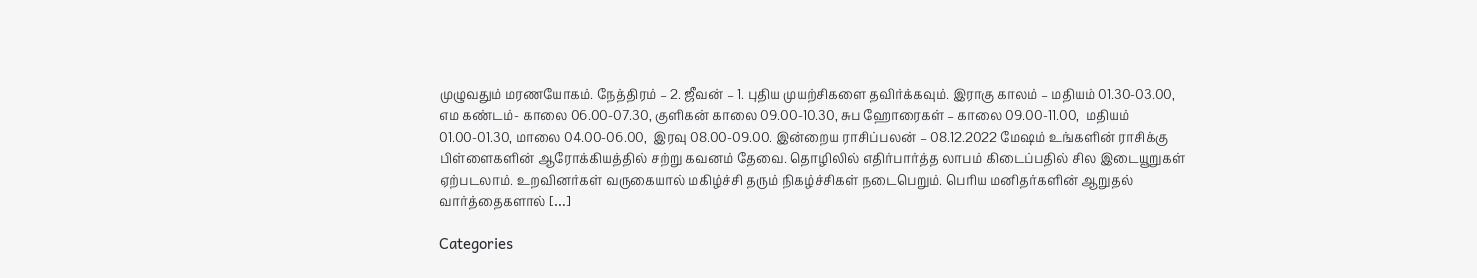முழுவதும் மரணயோகம். நேத்திரம் – 2. ஜீவன் – 1. புதிய முயற்சிகளை தவிர்க்கவும். இராகு காலம் – மதியம் 01.30-03.00, எம கண்டம்- காலை 06.00-07.30, குளிகன் காலை 09.00-10.30, சுப ஹோரைகள் – காலை 09.00-11.00,  மதியம் 01.00-01.30, மாலை 04.00-06.00,  இரவு 08.00-09.00. இன்றைய ராசிப்பலன் – 08.12.2022 மேஷம் உங்களின் ராசிக்கு பிள்ளைகளின் ஆரோக்கியத்தில் சற்று கவனம் தேவை. தொழிலில் எதிர்பார்த்த லாபம் கிடைப்பதில் சில இடையூறுகள் ஏற்படலாம். உறவினர்கள் வருகையால் மகிழ்ச்சி தரும் நிகழ்ச்சிகள் நடைபெறும். பெரிய மனிதர்களின் ஆறுதல் வார்த்தைகளால் […]

Categories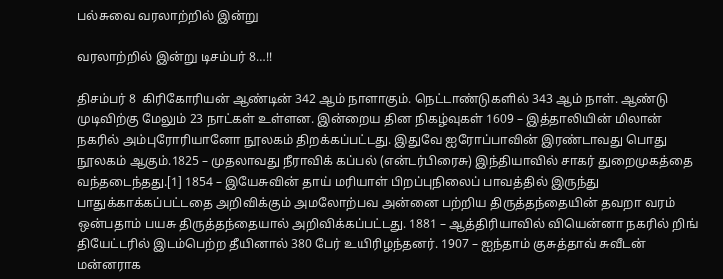பல்சுவை வரலாற்றில் இன்று

வரலாற்றில் இன்று டிசம்பர் 8…!!

திசம்பர் 8  கிரிகோரியன் ஆண்டின் 342 ஆம் நாளாகும். நெட்டாண்டுகளில் 343 ஆம் நாள். ஆண்டு முடிவிற்கு மேலும் 23 நாட்கள் உள்ளன. இன்றைய தின நிகழ்வுகள் 1609 – இத்தாலியின் மிலான் நகரில் அம்புரோரியானோ நூலகம் திறக்கப்பட்டது. இதுவே ஐரோப்பாவின் இரண்டாவது பொது நூலகம் ஆகும்.1825 – முதலாவது நீராவிக் கப்பல் (என்டர்பிரைசு) இந்தியாவில் சாகர் துறைமுகத்தை வந்தடைந்தது.[1] 1854 – இயேசுவின் தாய் மரியாள் பிறப்புநிலைப் பாவத்தில் இருந்து பாதுக்காக்கப்பட்டதை அறிவிக்கும் அமலோற்பவ அன்னை பற்றிய திருத்தந்தையின் தவறா வரம் ஒன்பதாம் பயசு திருத்தந்தையால் அறிவிக்கப்பட்டது. 1881 – ஆத்திரியாவில் வியென்னா நகரில் றிங் தியேட்டரில் இடம்பெற்ற தீயினால் 380 பேர் உயிரிழந்தனர். 1907 – ஐந்தாம் குசுத்தாவ் சுவீடன் மன்னராக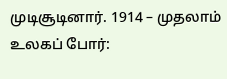முடிசூடினார். 1914 – முதலாம் உலகப் போர்: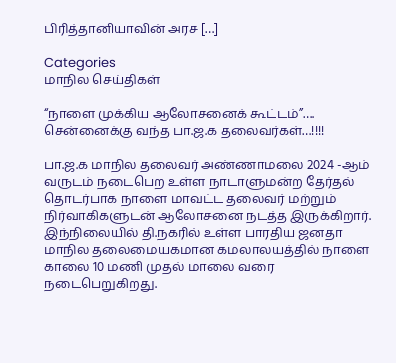பிரித்தானியாவின் அரச […]

Categories
மாநில செய்திகள்

“நாளை முக்கிய ஆலோசனைக் கூட்டம்”…. சென்னைக்கு வந்த பா.ஜ.க தலைவர்கள்…!!!!

பா.ஜ.க மாநில தலைவர் அண்ணாமலை 2024 -ஆம் வருடம் நடைபெற உள்ள நாடாளுமன்ற தேர்தல் தொடர்பாக நாளை மாவட்ட தலைவர் மற்றும் நிர்வாகிகளுடன் ஆலோசனை நடத்த இருக்கிறார்.  இந்நிலையில் தி.நகரில் உள்ள பாரதிய ஜனதா மாநில தலைமையகமான கமலாலயத்தில் நாளை காலை 10 மணி முதல் மாலை வரை நடைபெறுகிறது.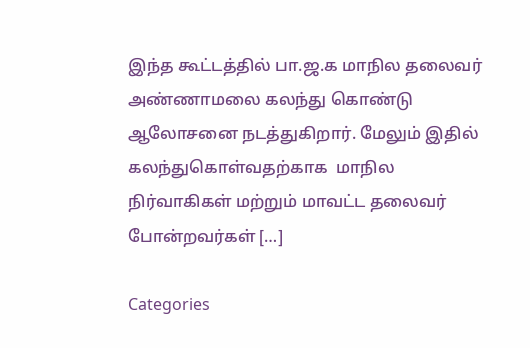இந்த கூட்டத்தில் பா.ஜ.க மாநில தலைவர் அண்ணாமலை கலந்து கொண்டு ஆலோசனை நடத்துகிறார். மேலும் இதில் கலந்துகொள்வதற்காக  மாநில நிர்வாகிகள் மற்றும் மாவட்ட தலைவர் போன்றவர்கள் […]

Categories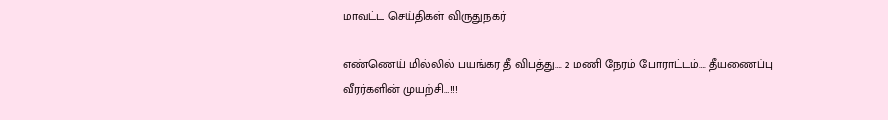மாவட்ட செய்திகள் விருதுநகர்

எண்ணெய் மில்லில் பயங்கர தீ விபத்து…. 2 மணி நேரம் போராட்டம்…. தீயணைப்பு வீரர்களின் முயற்சி…!!!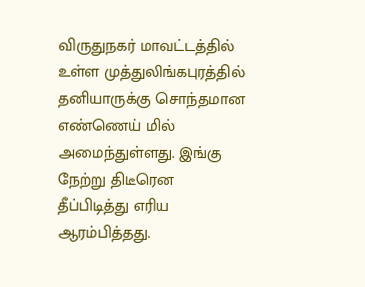விருதுநகர் மாவட்டத்தில் உள்ள முத்துலிங்கபுரத்தில் தனியாருக்கு சொந்தமான எண்ணெய் மில் அமைந்துள்ளது. இங்கு நேற்று திடீரென தீப்பிடித்து எரிய ஆரம்பித்தது.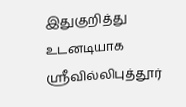இதுகுறித்து உடனடியாக ஸ்ரீவில்லிபுத்தூர்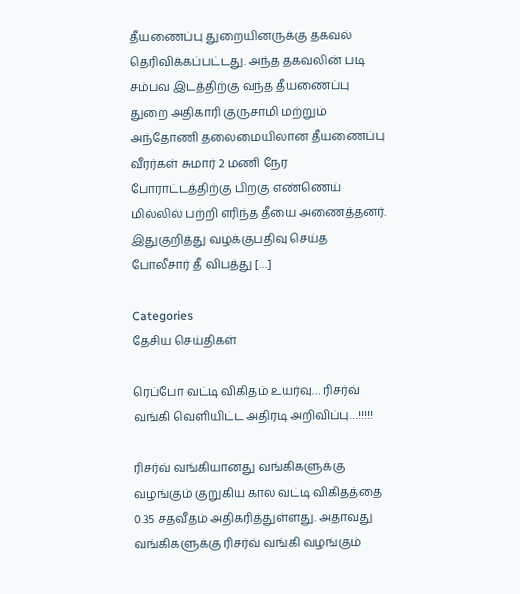தீயணைப்பு துறையினருக்கு தகவல் தெரிவிக்கப்பட்டது. அந்த தகவலின் படி சம்பவ இடத்திற்கு வந்த தீயணைப்பு துறை அதிகாரி குருசாமி மற்றும் அந்தோணி தலைமையிலான தீயணைப்பு வீரர்கள் சுமார் 2 மணி நேர போராட்டத்திற்கு பிறகு எண்ணெய் மில்லில் பற்றி எரிந்த தீயை அணைத்தனர். இதுகுறித்து வழக்குபதிவு செய்த போலீசார் தீ விபத்து […]

Categories
தேசிய செய்திகள்

ரெப்போ வட்டி விகிதம் உயர்வு… ரிசர்வ் வங்கி வெளியிட்ட அதிரடி அறிவிப்பு…!!!!!

ரிசர்வ் வங்கியானது வங்கிகளுக்கு வழங்கும் குறுகிய கால வட்டி விகிதத்தை 0.35 சதவீதம் அதிகரித்துள்ளது. அதாவது வங்கிகளுக்கு ரிசர்வ் வங்கி வழங்கும்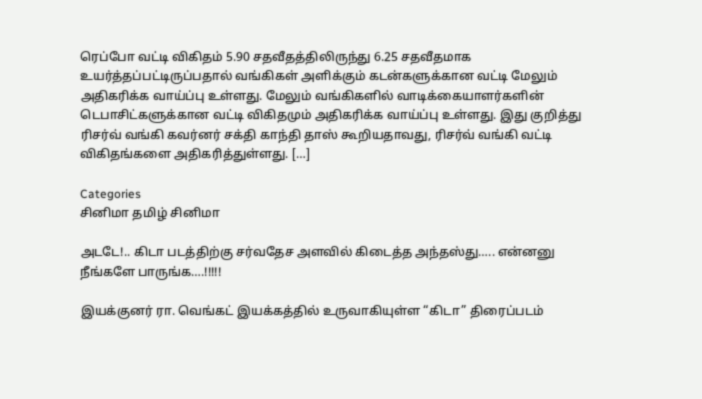ரெப்போ வட்டி விகிதம் 5.90 சதவீதத்திலிருந்து 6.25 சதவீதமாக உயர்த்தப்பட்டிருப்பதால் வங்கிகள் அளிக்கும் கடன்களுக்கான வட்டி மேலும் அதிகரிக்க வாய்ப்பு உள்ளது. மேலும் வங்கிகளில் வாடிக்கையாளர்களின் டெபாசிட்களுக்கான வட்டி விகிதமும் அதிகரிக்க வாய்ப்பு உள்ளது. இது குறித்து ரிசர்வ் வங்கி கவர்னர் சக்தி காந்தி தாஸ் கூறியதாவது, ரிசர்வ் வங்கி வட்டி விகிதங்களை அதிகரித்துள்ளது. […]

Categories
சினிமா தமிழ் சினிமா

அடடே!.. கிடா படத்திற்கு சர்வதேச அளவில் கிடைத்த அந்தஸ்து….. என்னனு நீங்களே பாருங்க….!!!!!

இயக்குனர் ரா. வெங்கட் இயக்கத்தில் உருவாகியுள்ள “கிடா” திரைப்படம்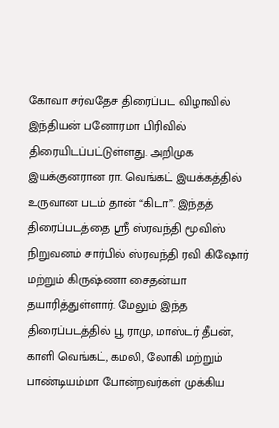கோவா சர்வதேச திரைப்பட விழாவில் இந்தியன் பனோரமா பிரிவில் திரையிடப்பட்டுள்ளது. அறிமுக இயக்குனரான ரா. வெங்கட் இயக்கத்தில் உருவான படம் தான் “கிடா”. இந்தத் திரைப்படத்தை ஸ்ரீ ஸ்ரவந்தி மூவிஸ் நிறுவனம் சார்பில் ஸ்ரவந்தி ரவி கிஷோர் மற்றும் கிருஷ்ணா சைதன்யா தயாரித்துள்ளார். மேலும் இந்த திரைப்படத்தில் பூ ராமு, மாஸ்டர் தீபன், காளி வெங்கட், கமலி, லோகி மற்றும் பாண்டியம்மா போன்றவர்கள் முக்கிய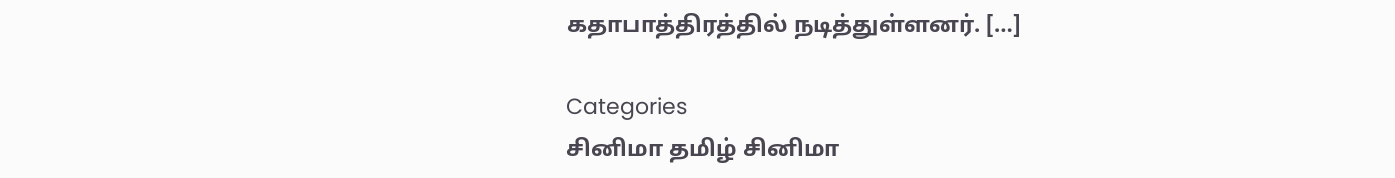கதாபாத்திரத்தில் நடித்துள்ளனர். […]

Categories
சினிமா தமிழ் சினிமா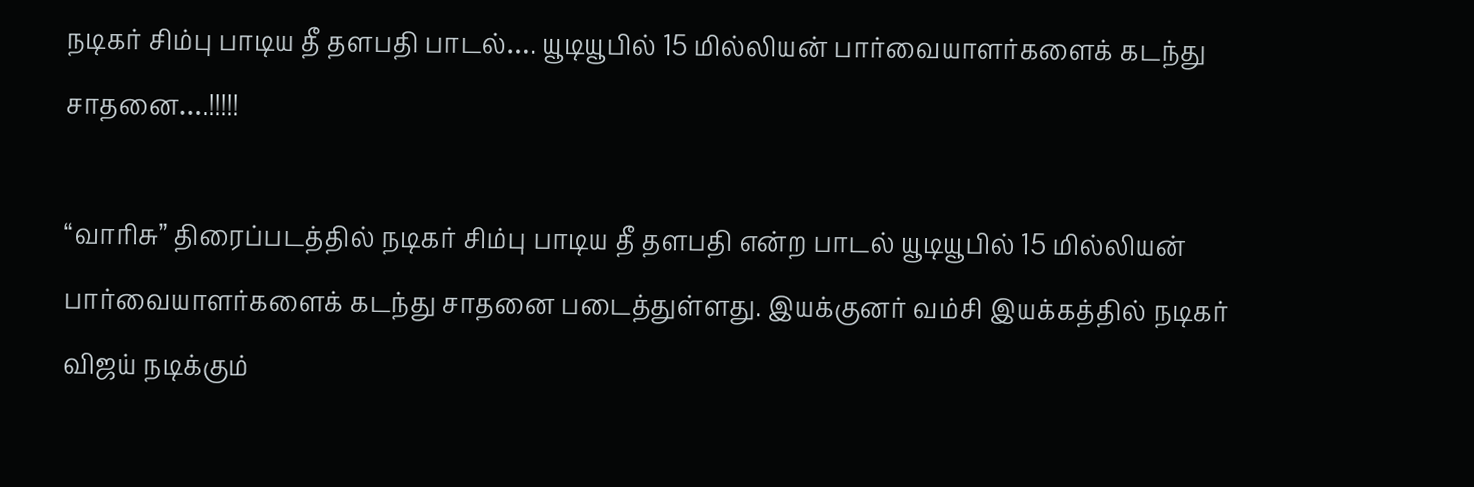நடிகர் சிம்பு பாடிய தீ தளபதி பாடல்…. யூடியூபில் 15 மில்லியன் பார்வையாளர்களைக் கடந்து சாதனை….!!!!!

“வாரிசு” திரைப்படத்தில் நடிகர் சிம்பு பாடிய தீ தளபதி என்ற பாடல் யூடியூபில் 15 மில்லியன் பார்வையாளர்களைக் கடந்து சாதனை படைத்துள்ளது. இயக்குனர் வம்சி இயக்கத்தில் நடிகர் விஜய் நடிக்கும்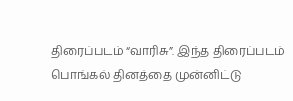திரைப்படம் “வாரிசு”. இந்த திரைப்படம் பொங்கல் தினத்தை முன்னிட்டு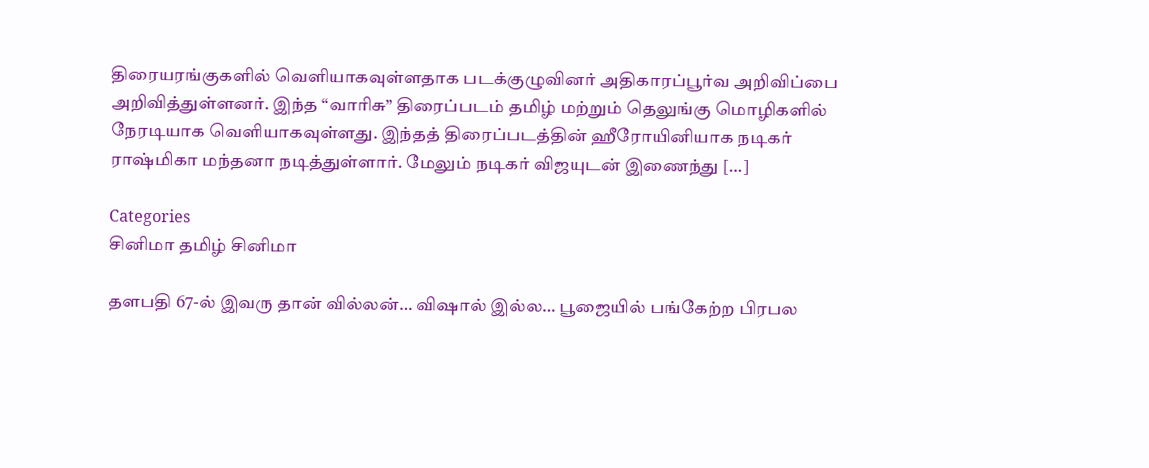திரையரங்குகளில் வெளியாகவுள்ளதாக படக்குழுவினர் அதிகாரப்பூர்வ அறிவிப்பை அறிவித்துள்ளனர். இந்த “வாரிசு” திரைப்படம் தமிழ் மற்றும் தெலுங்கு மொழிகளில் நேரடியாக வெளியாகவுள்ளது. இந்தத் திரைப்படத்தின் ஹீரோயினியாக நடிகர் ராஷ்மிகா மந்தனா நடித்துள்ளார். மேலும் நடிகர் விஜயுடன் இணைந்து […]

Categories
சினிமா தமிழ் சினிமா

தளபதி 67-ல் இவரு தான் வில்லன்… விஷால் இல்ல… பூஜையில் பங்கேற்ற பிரபல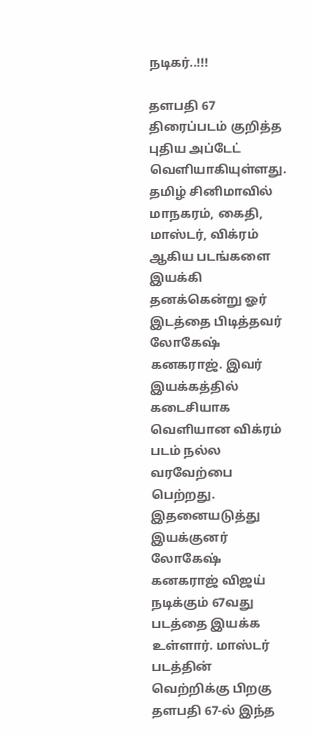நடிகர்..!!!

தளபதி 67 திரைப்படம் குறித்த புதிய அப்டேட் வெளியாகியுள்ளது. தமிழ் சினிமாவில் மாநகரம், கைதி, மாஸ்டர், விக்ரம் ஆகிய படங்களை இயக்கி தனக்கென்று ஓர் இடத்தை பிடித்தவர் லோகேஷ் கனகராஜ். இவர் இயக்கத்தில் கடைசியாக வெளியான விக்ரம் படம் நல்ல வரவேற்பை பெற்றது. இதனையடுத்து இயக்குனர் லோகேஷ் கனகராஜ் விஜய் நடிக்கும் 67வது படத்தை இயக்க உள்ளார். மாஸ்டர் படத்தின் வெற்றிக்கு பிறகு தளபதி 67-ல் இந்த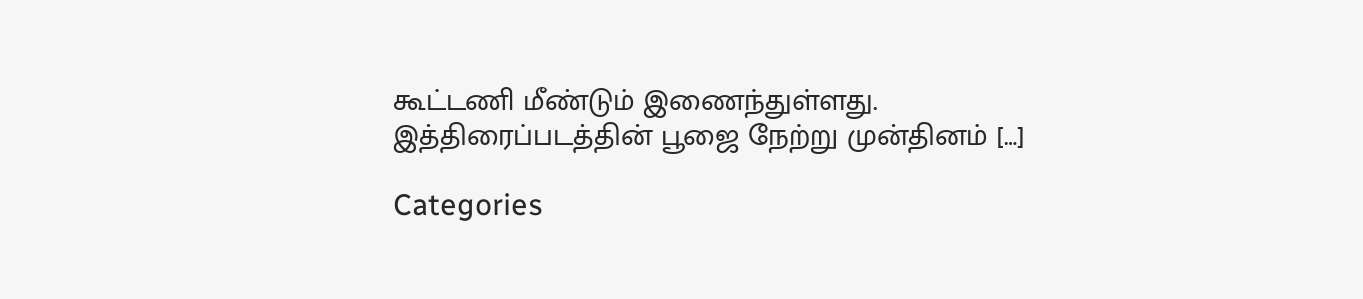கூட்டணி மீண்டும் இணைந்துள்ளது. இத்திரைப்படத்தின் பூஜை நேற்று முன்தினம் […]

Categories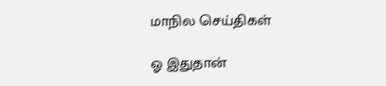மாநில செய்திகள்

ஓ இதுதான்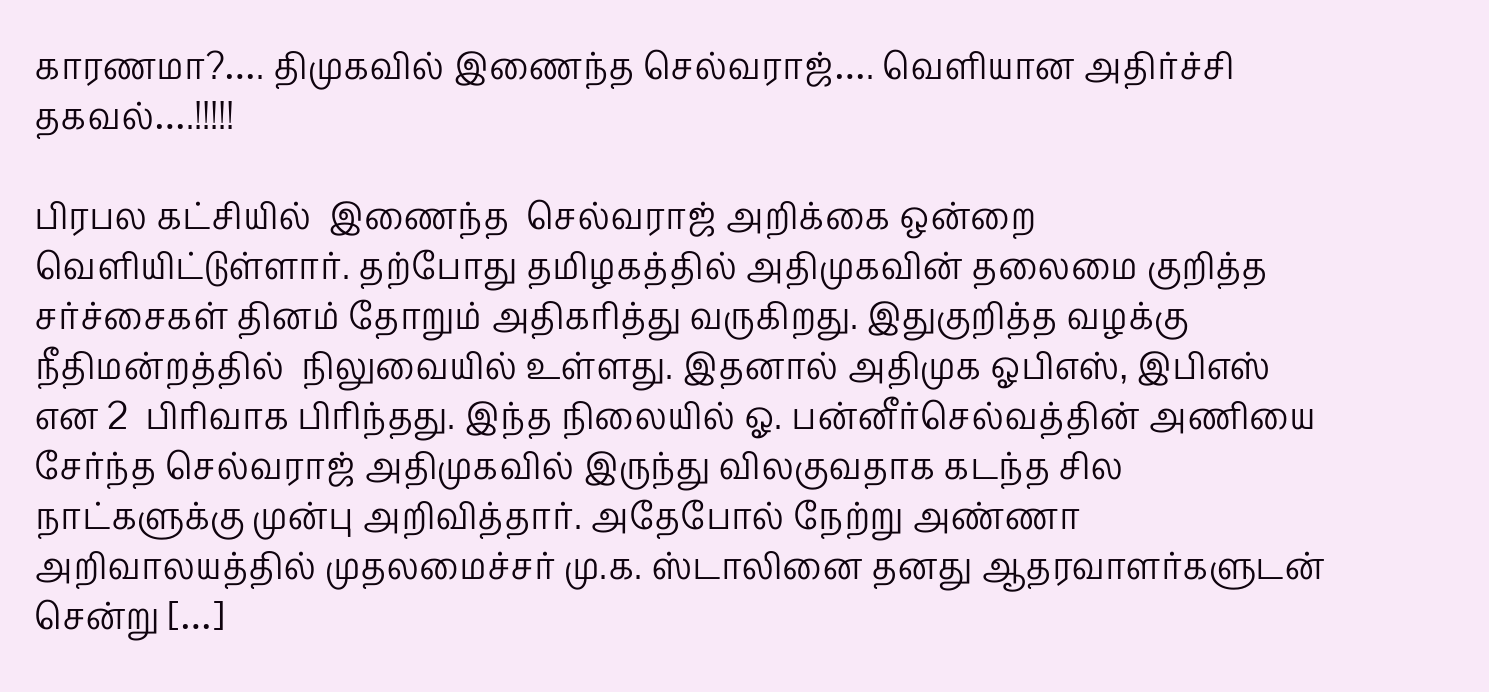காரணமா?…. திமுகவில் இணைந்த செல்வராஜ்…. வெளியான அதிர்ச்சி தகவல்….!!!!!

பிரபல கட்சியில்  இணைந்த  செல்வராஜ் அறிக்கை ஒன்றை வெளியிட்டுள்ளார். தற்போது தமிழகத்தில் அதிமுகவின் தலைமை குறித்த சர்ச்சைகள் தினம் தோறும் அதிகரித்து வருகிறது. இதுகுறித்த வழக்கு நீதிமன்றத்தில்  நிலுவையில் உள்ளது. இதனால் அதிமுக ஓபிஎஸ், இபிஎஸ் என 2  பிரிவாக பிரிந்தது. இந்த நிலையில் ஓ. பன்னீர்செல்வத்தின் அணியை சேர்ந்த செல்வராஜ் அதிமுகவில் இருந்து விலகுவதாக கடந்த சில நாட்களுக்கு முன்பு அறிவித்தார். அதேபோல் நேற்று அண்ணா அறிவாலயத்தில் முதலமைச்சர் மு.க. ஸ்டாலினை தனது ஆதரவாளர்களுடன் சென்று […]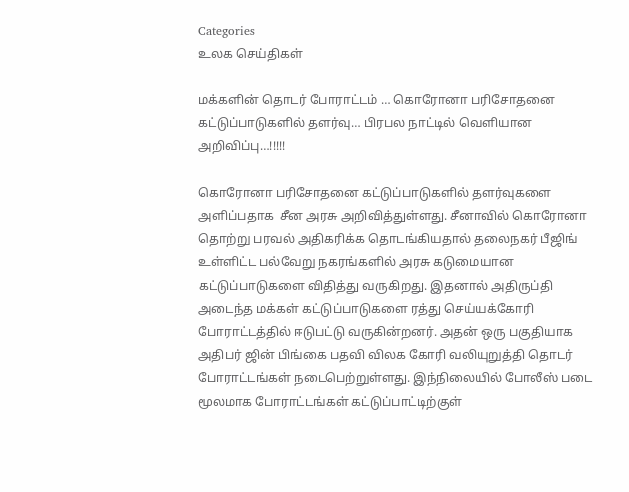Categories
உலக செய்திகள்

மக்களின் தொடர் போராட்டம் … கொரோனா பரிசோதனை கட்டுப்பாடுகளில் தளர்வு… பிரபல நாட்டில் வெளியான அறிவிப்பு…!!!!!

கொரோனா பரிசோதனை கட்டுப்பாடுகளில் தளர்வுகளை அளிப்பதாக  சீன அரசு அறிவித்துள்ளது. சீனாவில் கொரோனா தொற்று பரவல் அதிகரிக்க தொடங்கியதால் தலைநகர் பீஜிங்  உள்ளிட்ட பல்வேறு நகரங்களில் அரசு கடுமையான கட்டுப்பாடுகளை விதித்து வருகிறது. இதனால் அதிருப்தி அடைந்த மக்கள் கட்டுப்பாடுகளை ரத்து செய்யக்கோரி போராட்டத்தில் ஈடுபட்டு வருகின்றனர். அதன் ஒரு பகுதியாக அதிபர் ஜின் பிங்கை பதவி விலக கோரி வலியுறுத்தி தொடர் போராட்டங்கள் நடைபெற்றுள்ளது. இந்நிலையில் போலீஸ் படை மூலமாக போராட்டங்கள் கட்டுப்பாட்டிற்குள்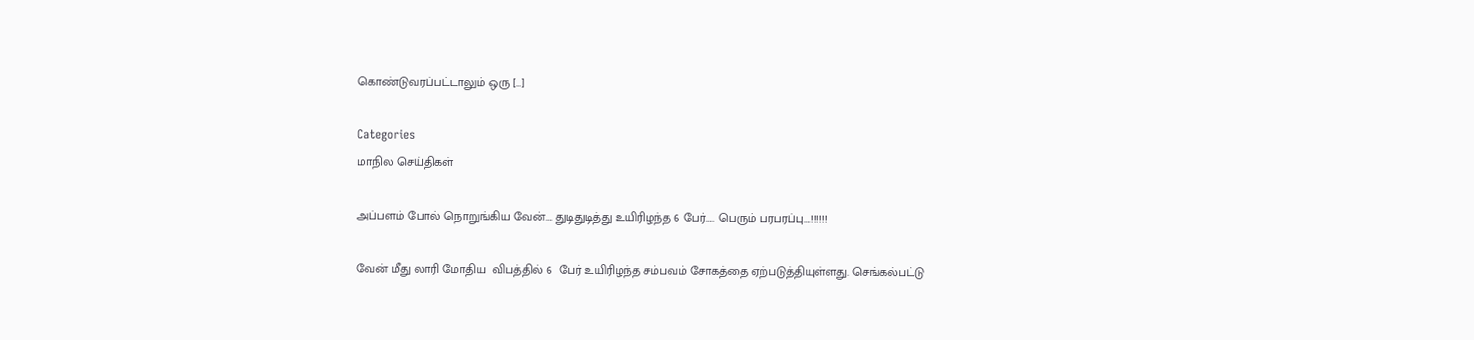கொண்டுவரப்பட்டாலும் ஒரு […]

Categories
மாநில செய்திகள்

அப்பளம் போல் நொறுங்கிய வேன்…. துடிதுடித்து உயிரிழந்த 6 பேர்….. பெரும் பரபரப்பு….!!!!!!

வேன் மீது லாரி மோதிய  விபத்தில் 6  பேர் உயிரிழந்த சம்பவம் சோகத்தை ஏற்படுத்தியுள்ளது. செங்கல்பட்டு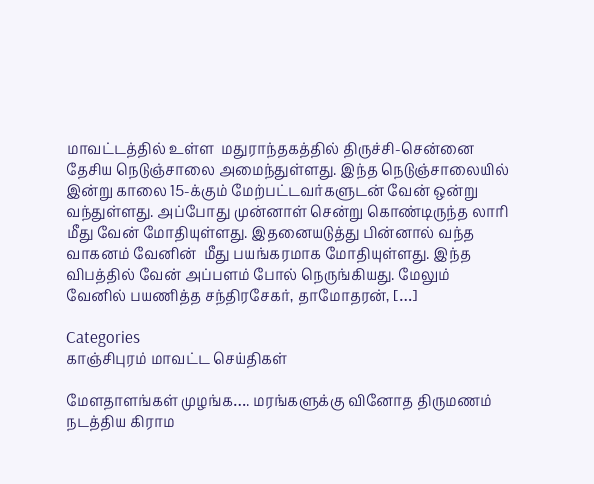மாவட்டத்தில் உள்ள  மதுராந்தகத்தில் திருச்சி-சென்னை தேசிய நெடுஞ்சாலை அமைந்துள்ளது. இந்த நெடுஞ்சாலையில் இன்று காலை 15-க்கும் மேற்பட்டவர்களுடன் வேன் ஒன்று வந்துள்ளது. அப்போது முன்னாள் சென்று கொண்டிருந்த லாரி மீது வேன் மோதியுள்ளது. இதனையடுத்து பின்னால் வந்த  வாகனம் வேனின்  மீது பயங்கரமாக மோதியுள்ளது. இந்த விபத்தில் வேன் அப்பளம் போல் நெருங்கியது. மேலும் வேனில் பயணித்த சந்திரசேகர், தாமோதரன், […]

Categories
காஞ்சிபுரம் மாவட்ட செய்திகள்

மேளதாளங்கள் முழங்க…. மரங்களுக்கு வினோத திருமணம் நடத்திய கிராம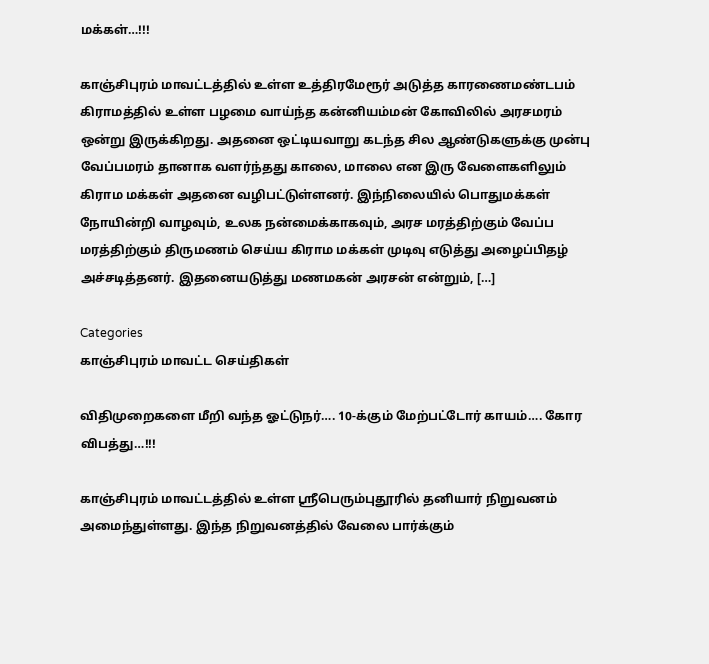மக்கள்…!!!

காஞ்சிபுரம் மாவட்டத்தில் உள்ள உத்திரமேரூர் அடுத்த காரணைமண்டபம் கிராமத்தில் உள்ள பழமை வாய்ந்த கன்னியம்மன் கோவிலில் அரசமரம் ஒன்று இருக்கிறது. அதனை ஒட்டியவாறு கடந்த சில ஆண்டுகளுக்கு முன்பு வேப்பமரம் தானாக வளர்ந்தது காலை, மாலை என இரு வேளைகளிலும் கிராம மக்கள் அதனை வழிபட்டுள்ளனர். இந்நிலையில் பொதுமக்கள் நோயின்றி வாழவும், உலக நன்மைக்காகவும், அரச மரத்திற்கும் வேப்ப மரத்திற்கும் திருமணம் செய்ய கிராம மக்கள் முடிவு எடுத்து அழைப்பிதழ் அச்சடித்தனர். இதனையடுத்து மணமகன் அரசன் என்றும், […]

Categories
காஞ்சிபுரம் மாவட்ட செய்திகள்

விதிமுறைகளை மீறி வந்த ஓட்டுநர்…. 10-க்கும் மேற்பட்டோர் காயம்…. கோர விபத்து…!!!

காஞ்சிபுரம் மாவட்டத்தில் உள்ள ஸ்ரீபெரும்புதூரில் தனியார் நிறுவனம் அமைந்துள்ளது. இந்த நிறுவனத்தில் வேலை பார்க்கும்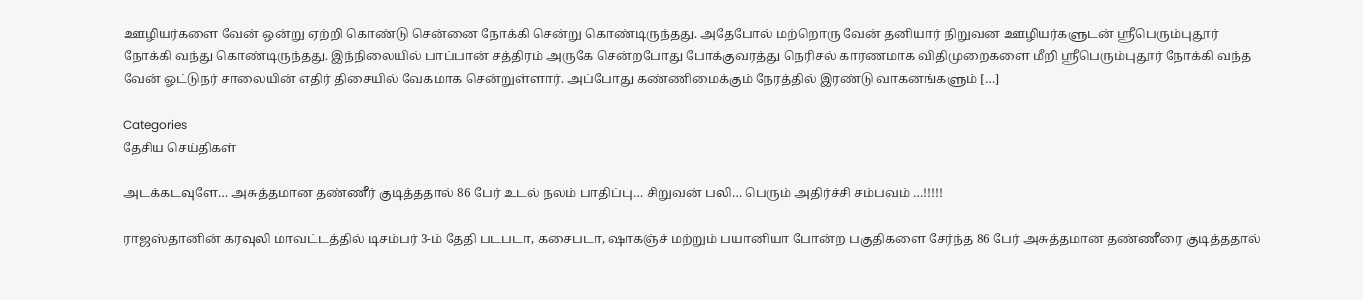ஊழியர்களை வேன் ஒன்று ஏற்றி கொண்டு சென்னை நோக்கி சென்று கொண்டிருந்தது. அதேபோல் மற்றொரு வேன் தனியார் நிறுவன ஊழியர்களுடன் ஶ்ரீபெரும்புதூர் நோக்கி வந்து கொண்டிருந்தது. இந்நிலையில் பாப்பான் சத்திரம் அருகே சென்றபோது போக்குவரத்து நெரிசல் காரணமாக விதிமுறைகளை மீறி ஸ்ரீபெரும்புதூர் நோக்கி வந்த வேன் ஓட்டுநர் சாலையின் எதிர் திசையில் வேகமாக சென்றுள்ளார். அப்போது கண்ணிமைக்கும் நேரத்தில் இரண்டு வாகனங்களும் […]

Categories
தேசிய செய்திகள்

அடக்கடவுளே… அசுத்தமான தண்ணீர் குடித்ததால் 86 பேர் உடல் நலம் பாதிப்பு… சிறுவன் பலி… பெரும் அதிர்ச்சி சம்பவம் …!!!!!

ராஜஸ்தானின் கரவுலி மாவட்டத்தில் டிசம்பர் 3-ம் தேதி படபடா, கசைபடா, ஷாகஞ்ச் மற்றும் பயானியா போன்ற பகுதிகளை சேர்ந்த 86 பேர் அசுத்தமான தண்ணீரை குடித்ததால்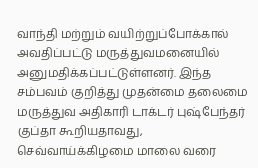வாந்தி மற்றும் வயிற்றுப்போக்கால் அவதிப்பட்டு மருத்துவமனையில் அனுமதிக்கப்பட்டுள்ளனர். இந்த சம்பவம் குறித்து முதன்மை தலைமை மருத்துவ அதிகாரி டாக்டர் புஷ்பேந்தர் குப்தா கூறியதாவது, செவ்வாய்க்கிழமை மாலை வரை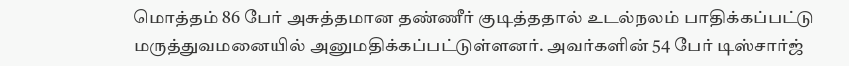மொத்தம் 86 பேர் அசுத்தமான தண்ணீர் குடித்ததால் உடல்நலம் பாதிக்கப்பட்டு மருத்துவமனையில் அனுமதிக்கப்பட்டுள்ளனர். அவர்களின் 54 பேர் டிஸ்சார்ஜ்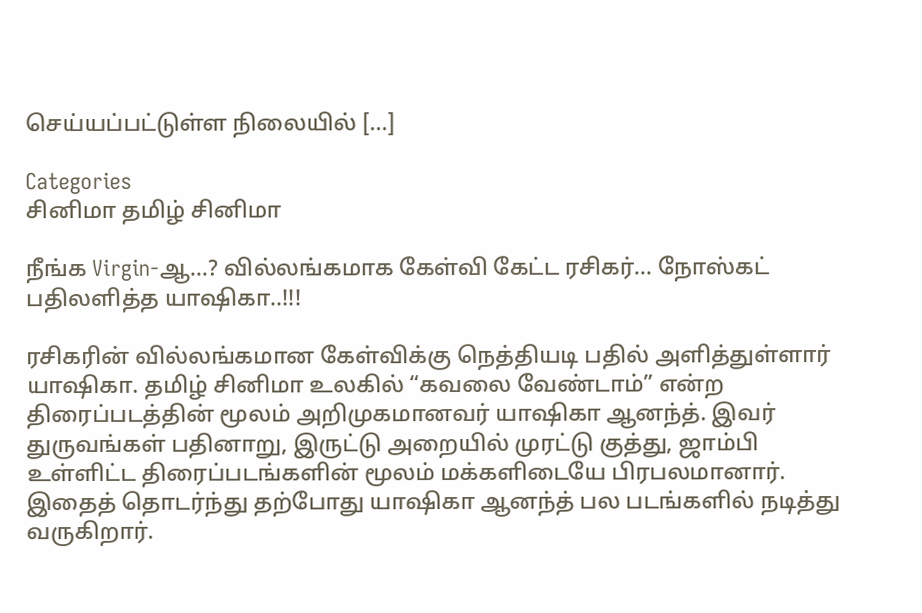செய்யப்பட்டுள்ள நிலையில் […]

Categories
சினிமா தமிழ் சினிமா

நீங்க Virgin-ஆ…? வில்லங்கமாக கேள்வி கேட்ட ரசிகர்… நோஸ்கட் பதிலளித்த யாஷிகா..!!!

ரசிகரின் வில்லங்கமான கேள்விக்கு நெத்தியடி பதில் அளித்துள்ளார் யாஷிகா. தமிழ் சினிமா உலகில் “கவலை வேண்டாம்” என்ற திரைப்படத்தின் மூலம் அறிமுகமானவர் யாஷிகா ஆனந்த். இவர் துருவங்கள் பதினாறு, இருட்டு அறையில் முரட்டு குத்து, ஜாம்பி உள்ளிட்ட திரைப்படங்களின் மூலம் மக்களிடையே பிரபலமானார். இதைத் தொடர்ந்து தற்போது யாஷிகா ஆனந்த் பல படங்களில் நடித்து வருகிறார்.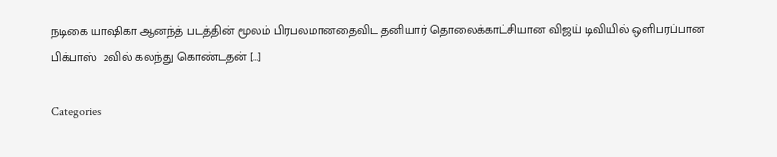நடிகை யாஷிகா ஆனந்த் படத்தின் மூலம் பிரபலமானதைவிட தனியார் தொலைக்காட்சியான விஜய் டிவியில் ஒளிபரப்பான பிக்பாஸ்  2வில் கலந்து கொண்டதன் […]

Categories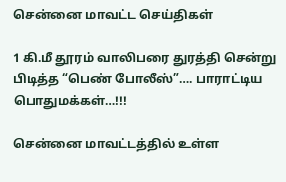சென்னை மாவட்ட செய்திகள்

1 கி.மீ தூரம் வாலிபரை துரத்தி சென்று பிடித்த “பெண் போலீஸ்”…. பாராட்டிய பொதுமக்கள்…!!!

சென்னை மாவட்டத்தில் உள்ள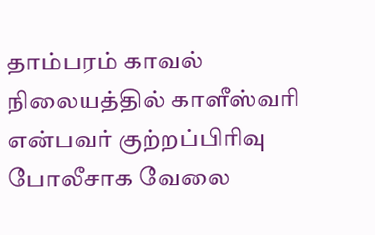தாம்பரம் காவல் நிலையத்தில் காளீஸ்வரி என்பவர் குற்றப்பிரிவு போலீசாக வேலை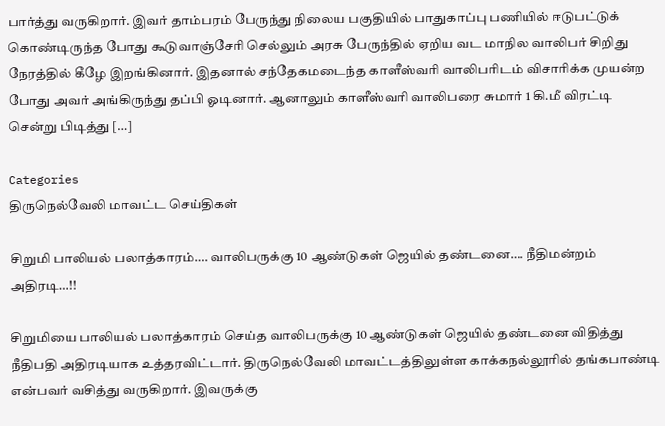பார்த்து வருகிறார். இவர் தாம்பரம் பேருந்து நிலைய பகுதியில் பாதுகாப்பு பணியில் ஈடுபட்டுக் கொண்டிருந்த போது கூடுவாஞ்சேரி செல்லும் அரசு பேருந்தில் ஏறிய வட மாநில வாலிபர் சிறிது நேரத்தில் கீழே இறங்கினார். இதனால் சந்தேகமடைந்த காளீஸ்வரி வாலிபரிடம் விசாரிக்க முயன்ற போது அவர் அங்கிருந்து தப்பி ஓடினார். ஆனாலும் காளீஸ்வரி வாலிபரை சுமார் 1 கி.மீ விரட்டி சென்று பிடித்து […]

Categories
திருநெல்வேலி மாவட்ட செய்திகள்

சிறுமி பாலியல் பலாத்காரம்…. வாலிபருக்கு 10 ஆண்டுகள் ஜெயில் தண்டனை…. நீதிமன்றம் அதிரடி…!!

சிறுமியை பாலியல் பலாத்காரம் செய்த வாலிபருக்கு 10 ஆண்டுகள் ஜெயில் தண்டனை விதித்து நீதிபதி அதிரடியாக உத்தரவிட்டார். திருநெல்வேலி மாவட்டத்திலுள்ள காக்கநல்லூரில் தங்கபாண்டி என்பவர் வசித்து வருகிறார். இவருக்கு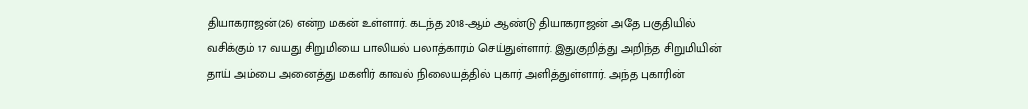தியாகராஜன்(26) என்ற மகன் உள்ளார். கடந்த 2018-ஆம் ஆண்டு தியாகராஜன் அதே பகுதியில் வசிக்கும் 17 வயது சிறுமியை பாலியல் பலாத்காரம் செய்துள்ளார். இதுகுறித்து அறிந்த சிறுமியின் தாய் அம்பை அனைத்து மகளிர் காவல் நிலையத்தில் புகார் அளித்துள்ளார். அந்த புகாரின்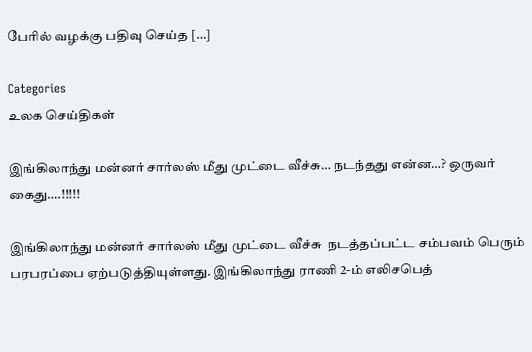பேரில் வழக்கு பதிவு செய்த […]

Categories
உலக செய்திகள்

இங்கிலாந்து மன்னர் சார்லஸ் மீது முட்டை வீச்சு… நடந்தது என்ன…? ஒருவர் கைது….!!!!!

இங்கிலாந்து மன்னர் சார்லஸ் மீது முட்டை வீச்சு  நடத்தப்பட்ட சம்பவம் பெரும் பரபரப்பை ஏற்படுத்தியுள்ளது. இங்கிலாந்து ராணி 2-ம் எலிசபெத்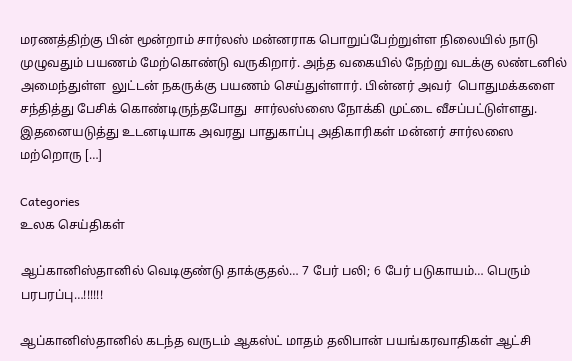மரணத்திற்கு பின் மூன்றாம் சார்லஸ் மன்னராக பொறுப்பேற்றுள்ள நிலையில் நாடு முழுவதும் பயணம் மேற்கொண்டு வருகிறார். அந்த வகையில் நேற்று வடக்கு லண்டனில் அமைந்துள்ள  லுட்டன் நகருக்கு பயணம் செய்துள்ளார். பின்னர் அவர்  பொதுமக்களை சந்தித்து பேசிக் கொண்டிருந்தபோது  சார்லஸ்ஸை நோக்கி முட்டை வீசப்பட்டுள்ளது. இதனையடுத்து உடனடியாக அவரது பாதுகாப்பு அதிகாரிகள் மன்னர் சார்லஸை மற்றொரு […]

Categories
உலக செய்திகள்

ஆப்கானிஸ்தானில் வெடிகுண்டு தாக்குதல்… 7 பேர் பலி; 6 பேர் படுகாயம்… பெரும் பரபரப்பு…!!!!!!

ஆப்கானிஸ்தானில் கடந்த வருடம் ஆகஸ்ட் மாதம் தலிபான் பயங்கரவாதிகள் ஆட்சி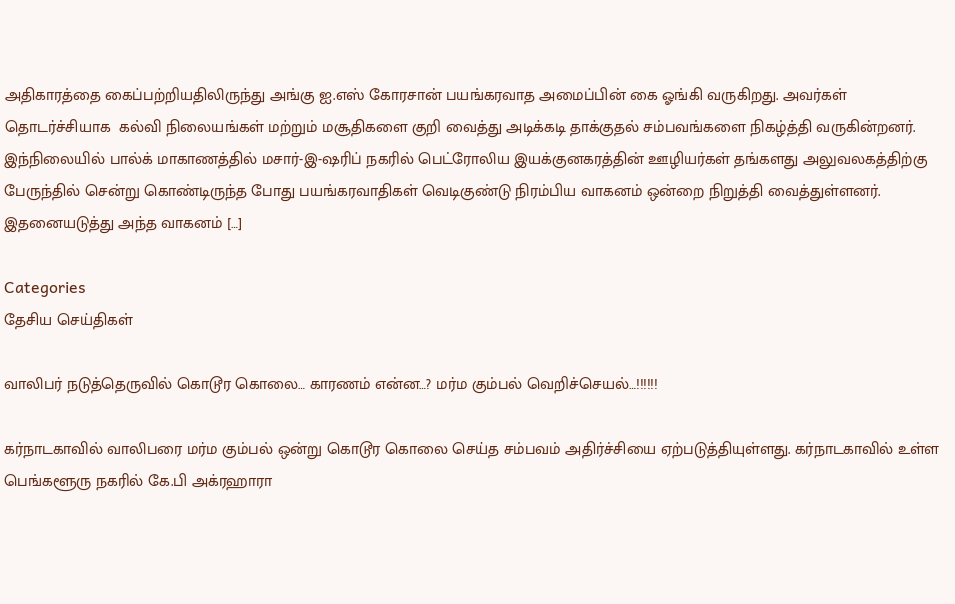அதிகாரத்தை கைப்பற்றியதிலிருந்து அங்கு ஐ.எஸ் கோரசான் பயங்கரவாத அமைப்பின் கை ஓங்கி வருகிறது. அவர்கள்  தொடர்ச்சியாக  கல்வி நிலையங்கள் மற்றும் மசூதிகளை குறி வைத்து அடிக்கடி தாக்குதல் சம்பவங்களை நிகழ்த்தி வருகின்றனர். இந்நிலையில் பால்க் மாகாணத்தில் மசார்-இ-ஷரிப் நகரில் பெட்ரோலிய இயக்குனகரத்தின் ஊழியர்கள் தங்களது அலுவலகத்திற்கு பேருந்தில் சென்று கொண்டிருந்த போது பயங்கரவாதிகள் வெடிகுண்டு நிரம்பிய வாகனம் ஒன்றை நிறுத்தி வைத்துள்ளனர். இதனையடுத்து அந்த வாகனம் […]

Categories
தேசிய செய்திகள்

வாலிபர் நடுத்தெருவில் கொடூர கொலை… காரணம் என்ன…? மர்ம கும்பல் வெறிச்செயல்…!!!!!!

கர்நாடகாவில் வாலிபரை மர்ம கும்பல் ஒன்று கொடூர கொலை செய்த சம்பவம் அதிர்ச்சியை ஏற்படுத்தியுள்ளது. கர்நாடகாவில் உள்ள பெங்களூரு நகரில் கே.பி அக்ரஹாரா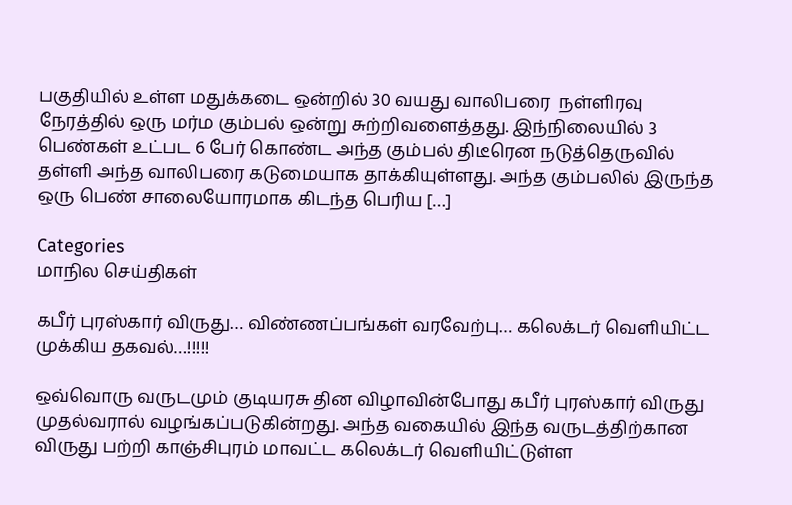பகுதியில் உள்ள மதுக்கடை ஒன்றில் 30 வயது வாலிபரை  நள்ளிரவு நேரத்தில் ஒரு மர்ம கும்பல் ஒன்று சுற்றிவளைத்தது. இந்நிலையில் 3 பெண்கள் உட்பட 6 பேர் கொண்ட அந்த கும்பல் திடீரென நடுத்தெருவில் தள்ளி அந்த வாலிபரை கடுமையாக தாக்கியுள்ளது. அந்த கும்பலில் இருந்த ஒரு பெண் சாலையோரமாக கிடந்த பெரிய […]

Categories
மாநில செய்திகள்

கபீர் புரஸ்கார் விருது… விண்ணப்பங்கள் வரவேற்பு… கலெக்டர் வெளியிட்ட முக்கிய தகவல்…!!!!!

ஒவ்வொரு வருடமும் குடியரசு தின விழாவின்போது கபீர் புரஸ்கார் விருது முதல்வரால் வழங்கப்படுகின்றது. அந்த வகையில் இந்த வருடத்திற்கான விருது பற்றி காஞ்சிபுரம் மாவட்ட கலெக்டர் வெளியிட்டுள்ள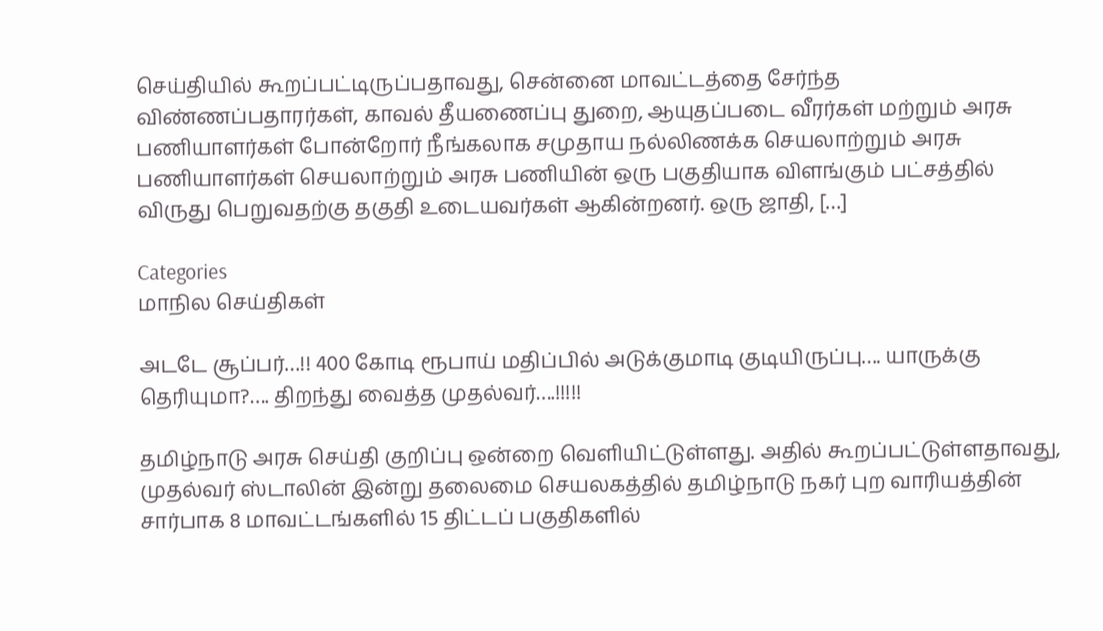செய்தியில் கூறப்பட்டிருப்பதாவது, சென்னை மாவட்டத்தை சேர்ந்த விண்ணப்பதாரர்கள், காவல் தீயணைப்பு துறை, ஆயுதப்படை வீரர்கள் மற்றும் அரசு பணியாளர்கள் போன்றோர் நீங்கலாக சமுதாய நல்லிணக்க செயலாற்றும் அரசு பணியாளர்கள் செயலாற்றும் அரசு பணியின் ஒரு பகுதியாக விளங்கும் பட்சத்தில் விருது பெறுவதற்கு தகுதி உடையவர்கள் ஆகின்றனர். ஒரு ஜாதி, […]

Categories
மாநில செய்திகள்

அடடே சூப்பர்…!! 400 கோடி ரூபாய் மதிப்பில் அடுக்குமாடி குடியிருப்பு…. யாருக்கு தெரியுமா?…. திறந்து வைத்த முதல்வர்….!!!!!

தமிழ்நாடு அரசு செய்தி குறிப்பு ஒன்றை வெளியிட்டுள்ளது. அதில் கூறப்பட்டுள்ளதாவது, முதல்வர் ஸ்டாலின் இன்று தலைமை செயலகத்தில் தமிழ்நாடு நகர் புற வாரியத்தின் சார்பாக 8 மாவட்டங்களில் 15 திட்டப் பகுதிகளில்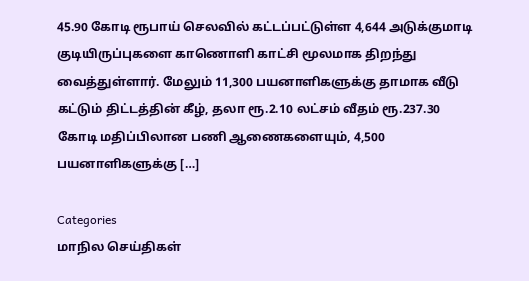45.90 கோடி ரூபாய் செலவில் கட்டப்பட்டுள்ள 4,644 அடுக்குமாடி குடியிருப்புகளை காணொளி காட்சி மூலமாக திறந்து வைத்துள்ளார். மேலும் 11,300 பயனாளிகளுக்கு தாமாக வீடு கட்டும் திட்டத்தின் கீழ், தலா ரூ.2.10 லட்சம் வீதம் ரூ.237.30 கோடி மதிப்பிலான பணி ஆணைகளையும், 4,500 பயனாளிகளுக்கு […]

Categories
மாநில செய்திகள்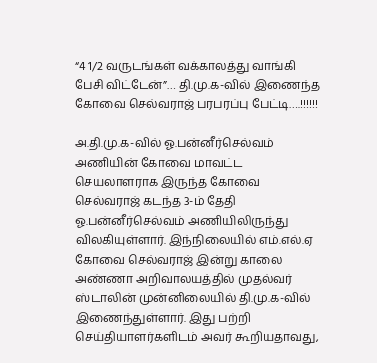“4 1/2 வருடங்கள் வக்காலத்து வாங்கி பேசி விட்டேன்”… தி.மு.க-வில் இணைந்த கோவை செல்வராஜ் பரபரப்பு பேட்டி….!!!!!!

அ.தி.மு.க-வில் ஓ.பன்னீர்செல்வம் அணியின் கோவை மாவட்ட செயலாளராக இருந்த கோவை செல்வராஜ் கடந்த 3-ம் தேதி ஓ.பன்னீர்செல்வம் அணியிலிருந்து விலகியுள்ளார். இந்நிலையில் எம்.எல்.ஏ கோவை செல்வராஜ் இன்று காலை அண்ணா அறிவாலயத்தில் முதல்வர் ஸ்டாலின் முன்னிலையில் தி.மு.க-வில் இணைந்துள்ளார். இது பற்றி செய்தியாளர்களிடம் அவர் கூறியதாவது,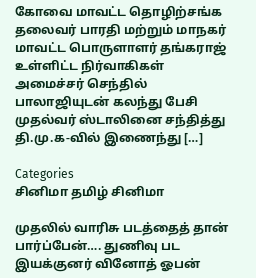கோவை மாவட்ட தொழிற்சங்க தலைவர் பாரதி மற்றும் மாநகர் மாவட்ட பொருளாளர் தங்கராஜ் உள்ளிட்ட நிர்வாகிகள் அமைச்சர் செந்தில் பாலாஜியுடன் கலந்து பேசி முதல்வர் ஸ்டாலினை சந்தித்து தி.மு.க-வில் இணைந்து […]

Categories
சினிமா தமிழ் சினிமா

முதலில் வாரிசு படத்தைத் தான் பார்ப்பேன்…. துணிவு பட இயக்குனர் வினோத் ஓபன்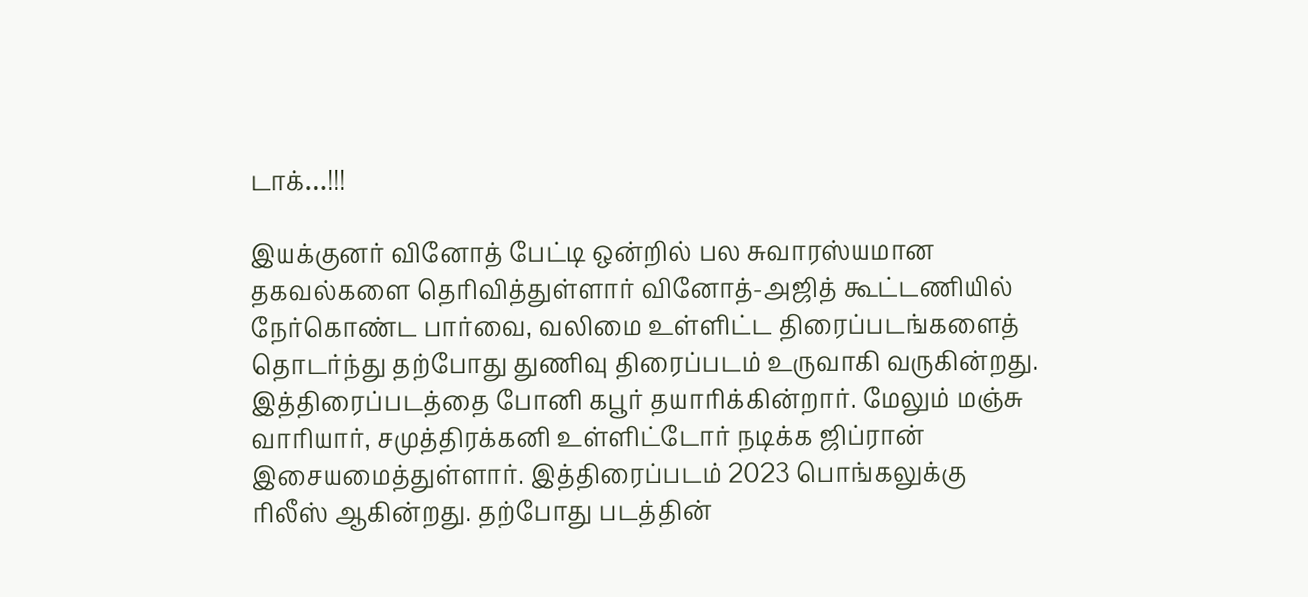டாக்…!!!

இயக்குனர் வினோத் பேட்டி ஒன்றில் பல சுவாரஸ்யமான தகவல்களை தெரிவித்துள்ளார் வினோத்-அஜித் கூட்டணியில் நேர்கொண்ட பார்வை, வலிமை உள்ளிட்ட திரைப்படங்களைத் தொடர்ந்து தற்போது துணிவு திரைப்படம் உருவாகி வருகின்றது. இத்திரைப்படத்தை போனி கபூர் தயாரிக்கின்றார். மேலும் மஞ்சு வாரியார், சமுத்திரக்கனி உள்ளிட்டோர் நடிக்க ஜிப்ரான் இசையமைத்துள்ளார். இத்திரைப்படம் 2023 பொங்கலுக்கு ரிலீஸ் ஆகின்றது. தற்போது படத்தின்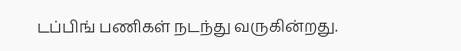டப்பிங் பணிகள் நடந்து வருகின்றது.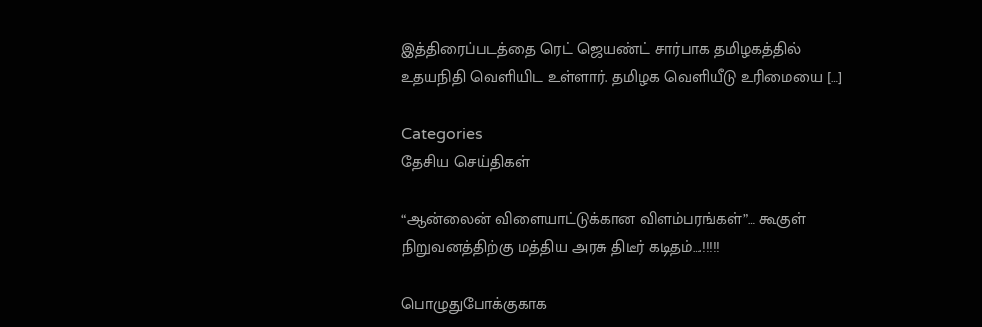இத்திரைப்படத்தை ரெட் ஜெயண்ட் சார்பாக தமிழகத்தில் உதயநிதி வெளியிட உள்ளார். தமிழக வெளியீடு உரிமையை […]

Categories
தேசிய செய்திகள்

“ஆன்லைன் விளையாட்டுக்கான விளம்பரங்கள்”… கூகுள் நிறுவனத்திற்கு மத்திய அரசு திடீர் கடிதம்….!!!!!

பொழுதுபோக்குகாக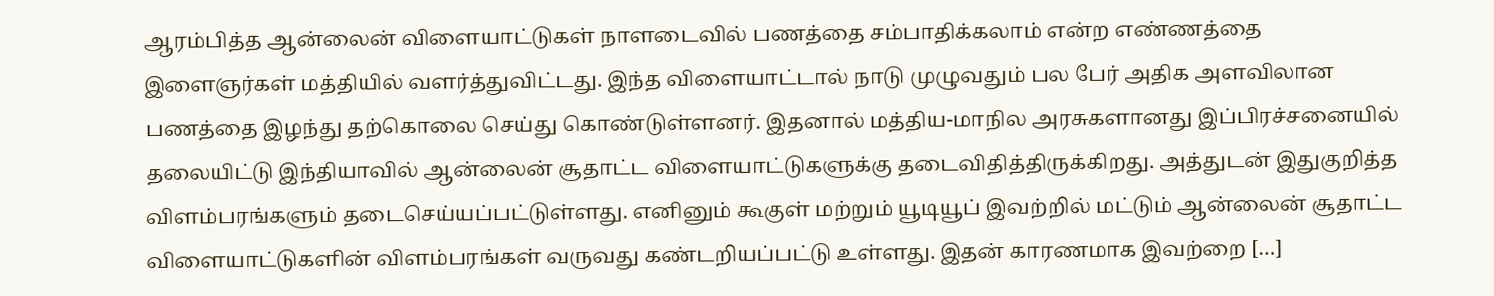ஆரம்பித்த ஆன்லைன் விளையாட்டுகள் நாளடைவில் பணத்தை சம்பாதிக்கலாம் என்ற எண்ணத்தை இளைஞர்கள் மத்தியில் வளர்த்துவிட்டது. இந்த விளையாட்டால் நாடு முழுவதும் பல பேர் அதிக அளவிலான பணத்தை இழந்து தற்கொலை செய்து கொண்டுள்ளனர். இதனால் மத்திய-மாநில அரசுகளானது இப்பிரச்சனையில் தலையிட்டு இந்தியாவில் ஆன்லைன் சூதாட்ட விளையாட்டுகளுக்கு தடைவிதித்திருக்கிறது. அத்துடன் இதுகுறித்த விளம்பரங்களும் தடைசெய்யப்பட்டுள்ளது. எனினும் கூகுள் மற்றும் யூடியூப் இவற்றில் மட்டும் ஆன்லைன் சூதாட்ட விளையாட்டுகளின் விளம்பரங்கள் வருவது கண்டறியப்பட்டு உள்ளது. இதன் காரணமாக இவற்றை […]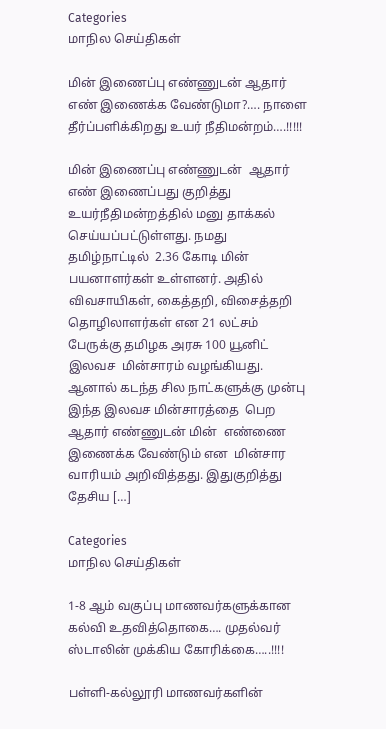Categories
மாநில செய்திகள்

மின் இணைப்பு எண்ணுடன் ஆதார் எண் இணைக்க வேண்டுமா?…. நாளை தீர்ப்பளிக்கிறது உயர் நீதிமன்றம்….!!!!!

மின் இணைப்பு எண்ணுடன்  ஆதார் எண் இணைப்பது குறித்து உயர்நீதிமன்றத்தில் மனு தாக்கல் செய்யப்பட்டுள்ளது. நமது தமிழ்நாட்டில்  2.36 கோடி மின் பயனாளர்கள் உள்ளனர். அதில் விவசாயிகள், கைத்தறி, விசைத்தறி தொழிலாளர்கள் என 21 லட்சம் பேருக்கு தமிழக அரசு 100 யூனிட் இலவச  மின்சாரம் வழங்கியது. ஆனால் கடந்த சில நாட்களுக்கு முன்பு இந்த இலவச மின்சாரத்தை  பெற ஆதார் எண்ணுடன் மின்  எண்ணை  இணைக்க வேண்டும் என  மின்சார வாரியம் அறிவித்தது. இதுகுறித்து தேசிய […]

Categories
மாநில செய்திகள்

1-8 ஆம் வகுப்பு மாணவர்களுக்கான கல்வி உதவித்தொகை…. முதல்வர் ஸ்டாலின் முக்கிய கோரிக்கை…..!!!!

பள்ளி-கல்லூரி மாணவர்களின்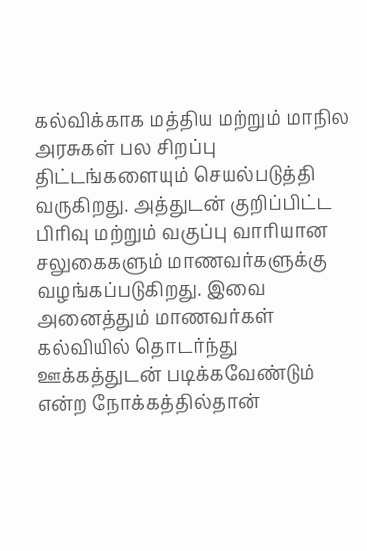கல்விக்காக மத்திய மற்றும் மாநில அரசுகள் பல சிறப்பு திட்டங்களையும் செயல்படுத்தி வருகிறது. அத்துடன் குறிப்பிட்ட பிரிவு மற்றும் வகுப்பு வாரியான சலுகைகளும் மாணவர்களுக்கு வழங்கப்படுகிறது. இவை அனைத்தும் மாணவர்கள் கல்வியில் தொடர்ந்து ஊக்கத்துடன் படிக்கவேண்டும் என்ற நோக்கத்தில்தான்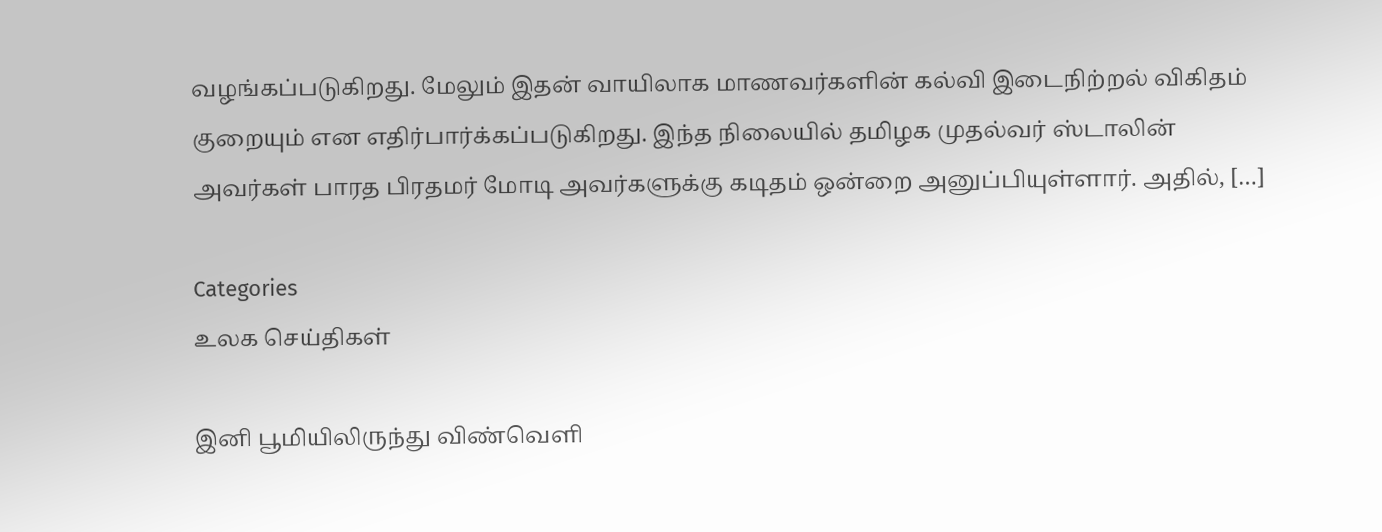வழங்கப்படுகிறது. மேலும் இதன் வாயிலாக மாணவர்களின் கல்வி இடைநிற்றல் விகிதம் குறையும் என எதிர்பார்க்கப்படுகிறது. இந்த நிலையில் தமிழக முதல்வர் ஸ்டாலின் அவர்கள் பாரத பிரதமர் மோடி அவர்களுக்கு கடிதம் ஒன்றை அனுப்பியுள்ளார். அதில், […]

Categories
உலக செய்திகள்

இனி பூமியிலிருந்து விண்வெளி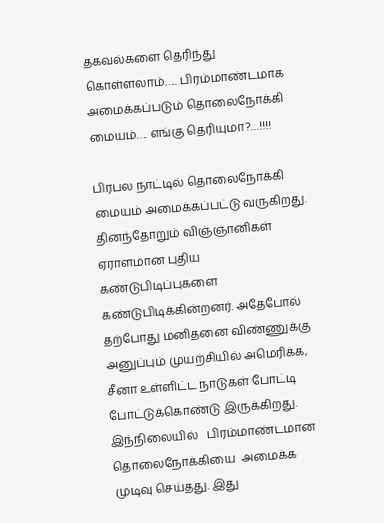தகவல்களை தெரிந்து கொள்ளலாம்….. பிரம்மாண்டமாக அமைக்கப்படும் தொலைநோக்கி மையம்…. எங்கு தெரியுமா?…!!!!

பிரபல நாட்டில் தொலைநோக்கி  மையம் அமைக்கப்பட்டு வருகிறது. தினந்தோறும் விஞ்ஞானிகள் ஏராளமான புதிய கண்டுபிடிப்புகளை கண்டுபிடிக்கின்றனர். அதேபோல் தற்போது மனிதனை விண்ணுக்கு அனுப்பும் முயற்சியில் அமெரிக்க, சீனா உள்ளிட்ட நாடுகள் போட்டி போட்டுக்கொண்டு இருக்கிறது. இந்நிலையில்   பிரம்மாண்டமான தொலைநோக்கியை  அமைக்க முடிவு செய்தது. இது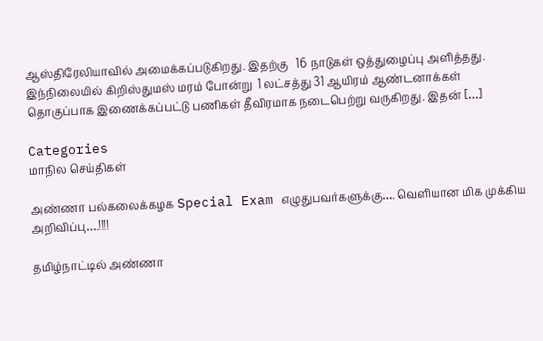ஆஸ்திரேலியாவில் அமைக்கப்படுகிறது. இதற்கு   16 நாடுகள் ஒத்துழைப்பு அளித்தது. இந்நிலையில் கிறிஸ்துமஸ் மரம் போன்று  1 லட்சத்து 31 ஆயிரம் ஆண்டனாக்கள்  தொகுப்பாக இணைக்கப்பட்டு பணிகள் தீவிரமாக நடைபெற்று வருகிறது. இதன் […]

Categories
மாநில செய்திகள்

அண்ணா பல்கலைக்கழக Special Exam எழுதுபவர்களுக்கு…. வெளியான மிக முக்கிய அறிவிப்பு….!!!!

தமிழ்நாட்டில் அண்ணா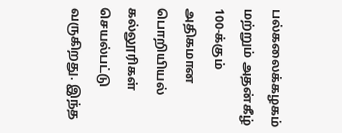பல்கலைக்கழகம் மற்றும் அதன்கீழ் 100-க்கும் அதிகமான பொறியியல் கல்லூரிகள் செயல்பட்டு வருகிறது. இந்த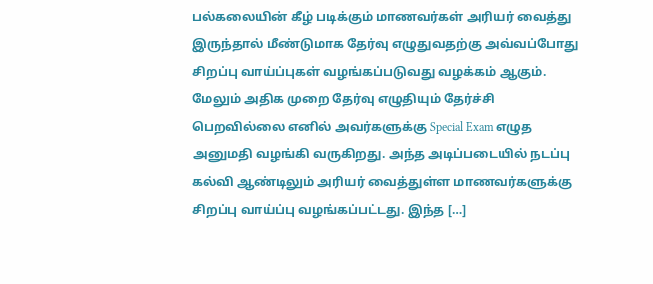பல்கலையின் கீழ் படிக்கும் மாணவர்கள் அரியர் வைத்து இருந்தால் மீண்டுமாக தேர்வு எழுதுவதற்கு அவ்வப்போது சிறப்பு வாய்ப்புகள் வழங்கப்படுவது வழக்கம் ஆகும். மேலும் அதிக முறை தேர்வு எழுதியும் தேர்ச்சி பெறவில்லை எனில் அவர்களுக்கு Special Exam எழுத அனுமதி வழங்கி வருகிறது. அந்த அடிப்படையில் நடப்பு கல்வி ஆண்டிலும் அரியர் வைத்துள்ள மாணவர்களுக்கு சிறப்பு வாய்ப்பு வழங்கப்பட்டது. இந்த […]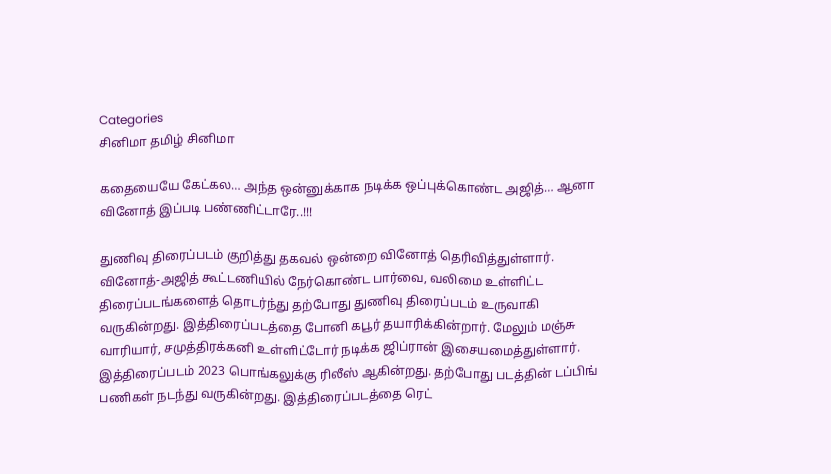Categories
சினிமா தமிழ் சினிமா

கதையையே கேட்கல… அந்த ஒன்னுக்காக நடிக்க ஒப்புக்கொண்ட அஜித்… ஆனா வினோத் இப்படி பண்ணிட்டாரே..!!!

துணிவு திரைப்படம் குறித்து தகவல் ஒன்றை வினோத் தெரிவித்துள்ளார். வினோத்-அஜித் கூட்டணியில் நேர்கொண்ட பார்வை, வலிமை உள்ளிட்ட திரைப்படங்களைத் தொடர்ந்து தற்போது துணிவு திரைப்படம் உருவாகி வருகின்றது. இத்திரைப்படத்தை போனி கபூர் தயாரிக்கின்றார். மேலும் மஞ்சு வாரியார், சமுத்திரக்கனி உள்ளிட்டோர் நடிக்க ஜிப்ரான் இசையமைத்துள்ளார். இத்திரைப்படம் 2023 பொங்கலுக்கு ரிலீஸ் ஆகின்றது. தற்போது படத்தின் டப்பிங் பணிகள் நடந்து வருகின்றது. இத்திரைப்படத்தை ரெட்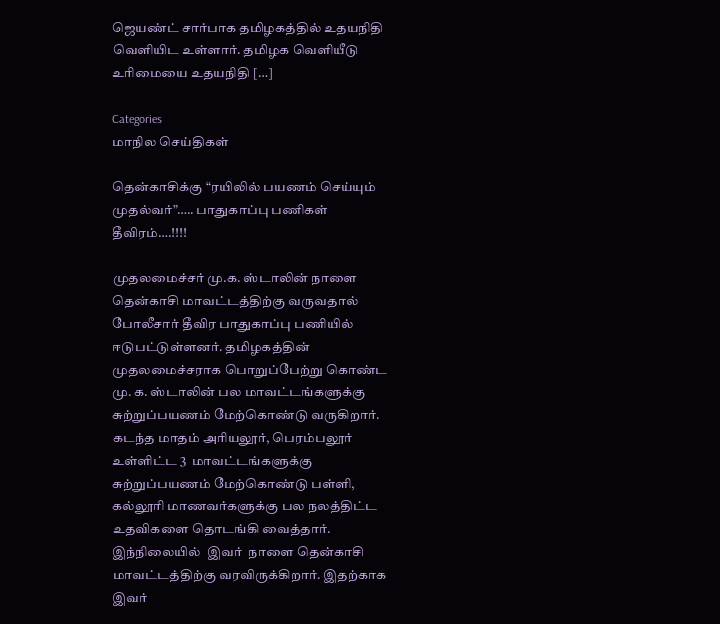ஜெயண்ட் சார்பாக தமிழகத்தில் உதயநிதி வெளியிட உள்ளார். தமிழக வெளியீடு உரிமையை உதயநிதி […]

Categories
மாநில செய்திகள்

தென்காசிக்கு “ரயிலில் பயணம் செய்யும் முதல்வர்”….. பாதுகாப்பு பணிகள் தீவிரம்….!!!!

முதலமைச்சர் மு.க. ஸ்டாலின் நாளை தென்காசி மாவட்டத்திற்கு வருவதால் போலீசார் தீவிர பாதுகாப்பு பணியில் ஈடுபட்டுள்ளனர். தமிழகத்தின் முதலமைச்சராக பொறுப்பேற்று கொண்ட மு. க. ஸ்டாலின் பல மாவட்டங்களுக்கு சுற்றுப்பயணம் மேற்கொண்டு வருகிறார். கடந்த மாதம் அரியலூர், பெரம்பலூர் உள்ளிட்ட 3  மாவட்டங்களுக்கு சுற்றுப்பயணம் மேற்கொண்டு பள்ளி, கல்லூரி மாணவர்களுக்கு பல நலத்திட்ட உதவிகளை தொடங்கி வைத்தார். இந்நிலையில்  இவர்  நாளை தென்காசி மாவட்டத்திற்கு வரவிருக்கிறார். இதற்காக இவர்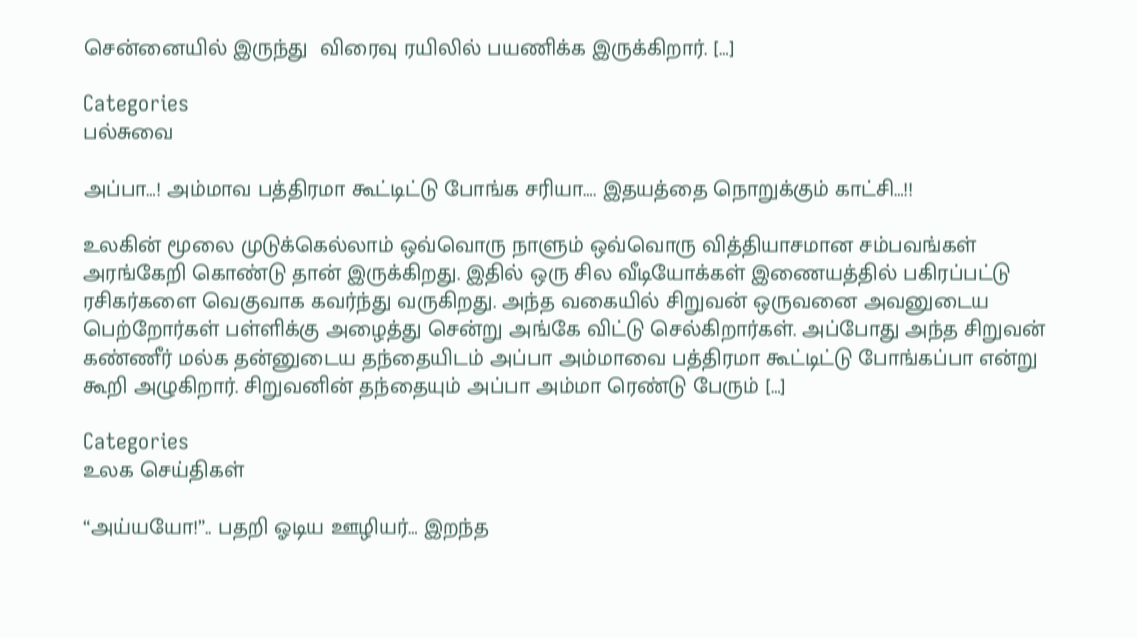சென்னையில் இருந்து  விரைவு ரயிலில் பயணிக்க இருக்கிறார். […]

Categories
பல்சுவை

அப்பா…! அம்மாவ பத்திரமா கூட்டிட்டு போங்க சரியா…. இதயத்தை நொறுக்கும் காட்சி…!!

உலகின் மூலை முடுக்கெல்லாம் ஒவ்வொரு நாளும் ஒவ்வொரு வித்தியாசமான சம்பவங்கள் அரங்கேறி கொண்டு தான் இருக்கிறது. இதில் ஒரு சில வீடியோக்கள் இணையத்தில் பகிரப்பட்டு ரசிகர்களை வெகுவாக கவர்ந்து வருகிறது. அந்த வகையில் சிறுவன் ஒருவனை அவனுடைய பெற்றோர்கள் பள்ளிக்கு அழைத்து சென்று அங்கே விட்டு செல்கிறார்கள். அப்போது அந்த சிறுவன் கண்ணீர் மல்க தன்னுடைய தந்தையிடம் அப்பா அம்மாவை பத்திரமா கூட்டிட்டு போங்கப்பா என்று கூறி அழுகிறார். சிறுவனின் தந்தையும் அப்பா அம்மா ரெண்டு பேரும் […]

Categories
உலக செய்திகள்

“அய்யயோ!”.. பதறி ஓடிய ஊழியர்… இறந்த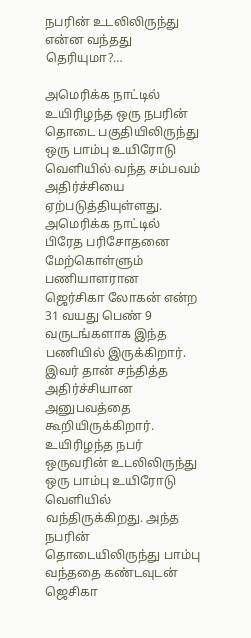நபரின் உடலிலிருந்து என்ன வந்தது தெரியுமா?…

அமெரிக்க நாட்டில் உயிரிழந்த ஒரு நபரின் தொடை பகுதியிலிருந்து ஒரு பாம்பு உயிரோடு வெளியில் வந்த சம்பவம் அதிர்ச்சியை ஏற்படுத்தியுள்ளது. அமெரிக்க நாட்டில் பிரேத பரிசோதனை மேற்கொள்ளும் பணியாளரான ஜெர்சிகா லோகன் என்ற 31 வயது பெண் 9 வருடங்களாக இந்த பணியில் இருக்கிறார். இவர் தான் சந்தித்த அதிர்ச்சியான அனுபவத்தை கூறியிருக்கிறார். உயிரிழந்த நபர் ஒருவரின் உடலிலிருந்து ஒரு பாம்பு உயிரோடு வெளியில் வந்திருக்கிறது. அந்த நபரின் தொடையிலிருந்து பாம்பு வந்ததை கண்டவுடன் ஜெசிகா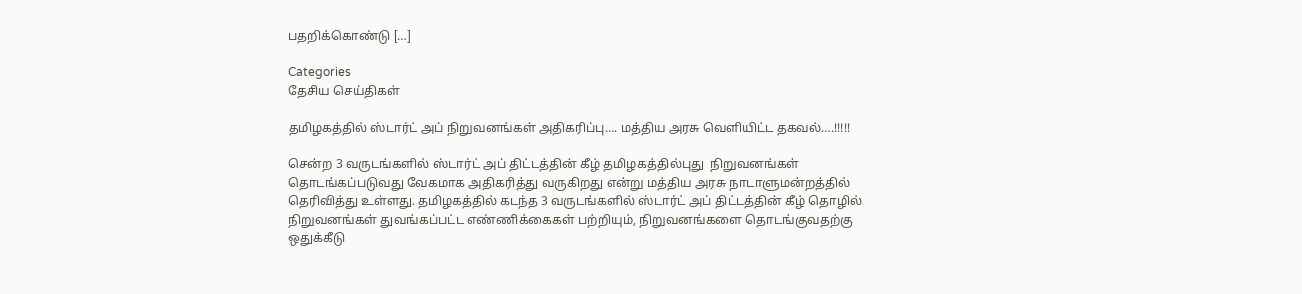பதறிக்கொண்டு […]

Categories
தேசிய செய்திகள்

தமிழகத்தில் ஸ்டார்ட் அப் நிறுவனங்கள் அதிகரிப்பு…. மத்திய அரசு வெளியிட்ட தகவல்….!!!!!

சென்ற 3 வருடங்களில் ஸ்டார்ட் அப் திட்டத்தின் கீழ் தமிழகத்தில்புது  நிறுவனங்கள் தொடங்கப்படுவது வேகமாக அதிகரித்து வருகிறது என்று மத்திய அரசு நாடாளுமன்றத்தில் தெரிவித்து உள்ளது. தமிழகத்தில் கடந்த 3 வருடங்களில் ஸ்டார்ட் அப் திட்டத்தின் கீழ் தொழில் நிறுவனங்கள் துவங்கப்பட்ட எண்ணிக்கைகள் பற்றியும், நிறுவனங்களை தொடங்குவதற்கு ஒதுக்கீடு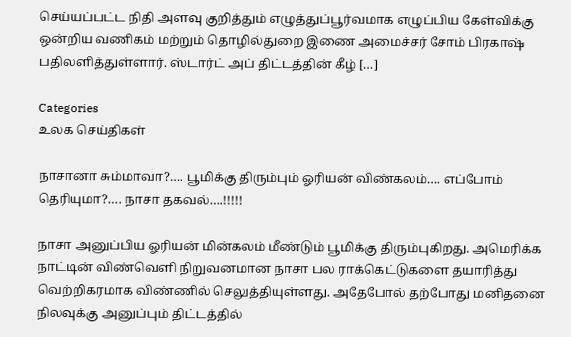செய்யப்பட்ட நிதி அளவு குறித்தும் எழுத்துப்பூர்வமாக எழுப்பிய கேள்விக்கு ஒன்றிய வணிகம் மற்றும் தொழில்துறை இணை அமைச்சர் சோம் பிரகாஷ் பதிலளித்துள்ளார். ஸ்டார்ட் அப் திட்டத்தின் கீழ் […]

Categories
உலக செய்திகள்

நாசானா சும்மாவா?…. பூமிக்கு திரும்பும் ஓரியன் விண்கலம்…. எப்போம் தெரியுமா?…. நாசா தகவல்….!!!!!

நாசா அனுப்பிய ஓரியன் மின்கலம் மீண்டும் பூமிக்கு திரும்புகிறது. அமெரிக்க நாட்டின் விண்வெளி நிறுவனமான நாசா பல ராக்கெட்டுகளை தயாரித்து  வெற்றிகரமாக விண்ணில் செலுத்தியுள்ளது. அதேபோல் தற்போது மனிதனை நிலவுக்கு அனுப்பும் திட்டத்தில்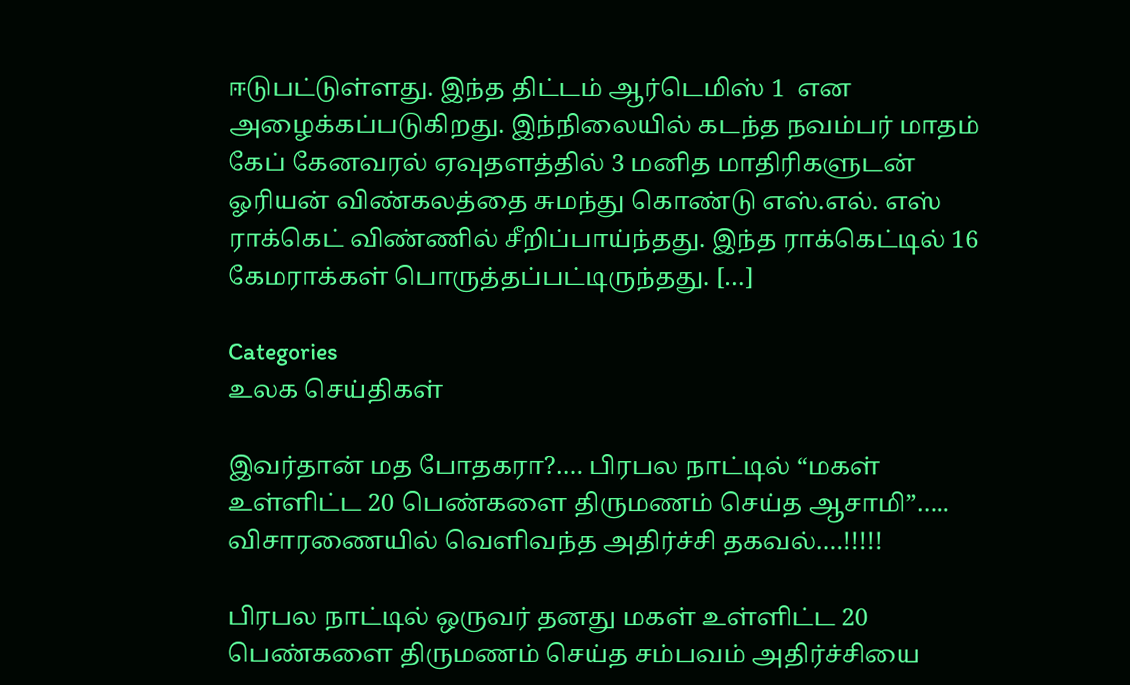ஈடுபட்டுள்ளது. இந்த திட்டம் ஆர்டெமிஸ் 1  என அழைக்கப்படுகிறது. இந்நிலையில் கடந்த நவம்பர் மாதம் கேப் கேனவரல் ஏவுதளத்தில் 3 மனித மாதிரிகளுடன் ஓரியன் விண்கலத்தை சுமந்து கொண்டு எஸ்.எல். எஸ் ராக்கெட் விண்ணில் சீறிப்பாய்ந்தது. இந்த ராக்கெட்டில் 16 கேமராக்கள் பொருத்தப்பட்டிருந்தது. […]

Categories
உலக செய்திகள்

இவர்தான் மத போதகரா?…. பிரபல நாட்டில் “மகள் உள்ளிட்ட 20 பெண்களை திருமணம் செய்த ஆசாமி”….. விசாரணையில் வெளிவந்த அதிர்ச்சி தகவல்….!!!!!

பிரபல நாட்டில் ஒருவர் தனது மகள் உள்ளிட்ட 20 பெண்களை திருமணம் செய்த சம்பவம் அதிர்ச்சியை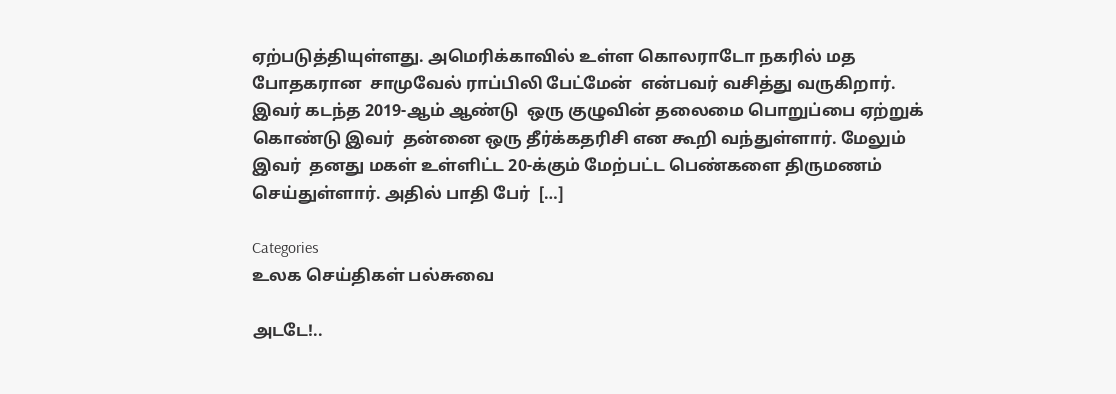ஏற்படுத்தியுள்ளது. அமெரிக்காவில் உள்ள கொலராடோ நகரில் மத போதகரான  சாமுவேல் ராப்பிலி பேட்மேன்  என்பவர் வசித்து வருகிறார். இவர் கடந்த 2019-ஆம் ஆண்டு  ஒரு குழுவின் தலைமை பொறுப்பை ஏற்றுக் கொண்டு இவர்  தன்னை ஒரு தீர்க்கதரிசி என கூறி வந்துள்ளார். மேலும் இவர்  தனது மகள் உள்ளிட்ட 20-க்கும் மேற்பட்ட பெண்களை திருமணம் செய்துள்ளார். அதில் பாதி பேர்  […]

Categories
உலக செய்திகள் பல்சுவை

அடடே!..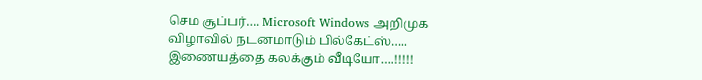செம சூப்பர்…. Microsoft Windows அறிமுக விழாவில் நடனமாடும் பில்கேட்ஸ்….. இணையத்தை கலக்கும் வீடியோ….!!!!!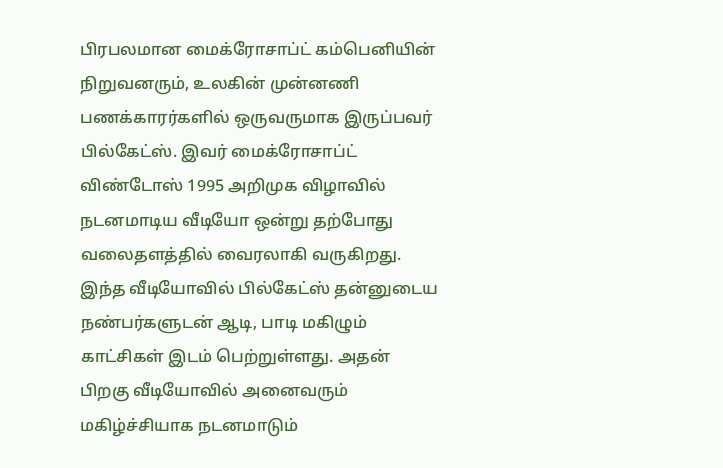பிரபலமான மைக்ரோசாப்ட் கம்பெனியின் நிறுவனரும், உலகின் முன்னணி பணக்காரர்களில் ஒருவருமாக இருப்பவர் பில்கேட்ஸ். இவர் மைக்ரோசாப்ட் விண்டோஸ் ‌1995 அறிமுக விழாவில் நடனமாடிய வீடியோ ஒன்று தற்போது வலைதளத்தில் வைரலாகி வருகிறது. இந்த வீடியோவில் பில்கேட்ஸ் தன்னுடைய நண்பர்களுடன் ஆடி, பாடி மகிழும் காட்சிகள் இடம் பெற்றுள்ளது. அதன் பிறகு வீடியோவில் அனைவரும் மகிழ்ச்சியாக நடனமாடும்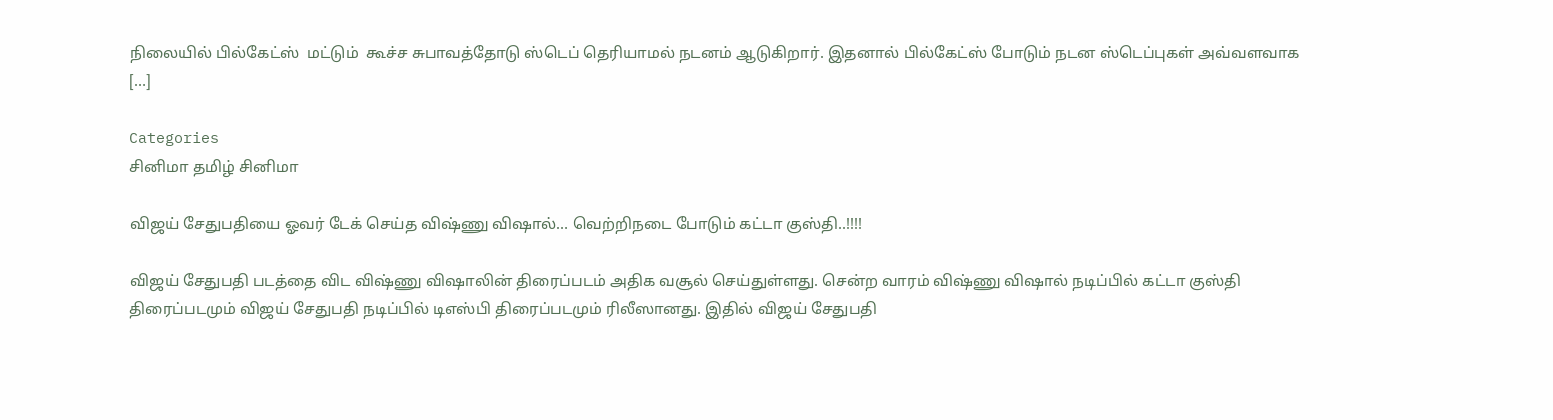நிலையில் பில்கேட்ஸ்  மட்டும்  கூச்ச சுபாவத்தோடு ஸ்டெப் தெரியாமல் நடனம் ஆடுகிறார். இதனால் பில்கேட்ஸ் போடும் நடன ஸ்டெப்புகள் அவ்வளவாக […]

Categories
சினிமா தமிழ் சினிமா

விஜய் சேதுபதியை ஓவர் டேக் செய்த விஷ்ணு விஷால்… வெற்றிநடை போடும் கட்டா குஸ்தி..!!!!

விஜய் சேதுபதி படத்தை விட விஷ்ணு விஷாலின் திரைப்படம் அதிக வசூல் செய்துள்ளது. சென்ற வாரம் விஷ்ணு விஷால் நடிப்பில் கட்டா குஸ்தி திரைப்படமும் விஜய் சேதுபதி நடிப்பில் டிஎஸ்பி திரைப்படமும் ரிலீஸானது. இதில் விஜய் சேதுபதி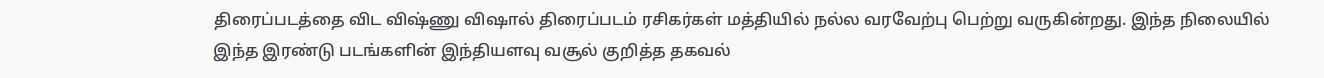திரைப்படத்தை விட விஷ்ணு விஷால் திரைப்படம் ரசிகர்கள் மத்தியில் நல்ல வரவேற்பு பெற்று வருகின்றது. இந்த நிலையில் இந்த இரண்டு படங்களின் இந்தியளவு வசூல் குறித்த தகவல்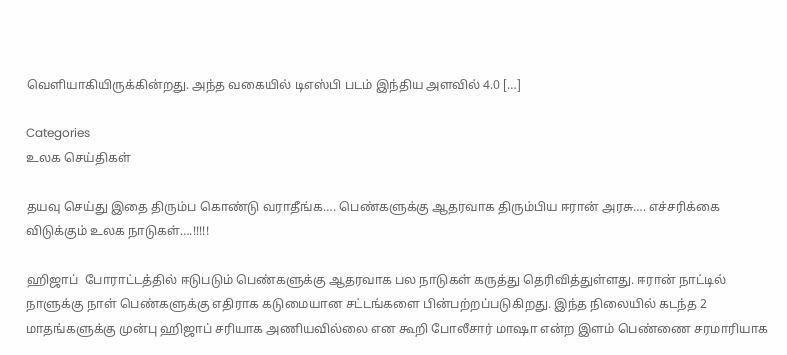வெளியாகியிருக்கின்றது. அந்த வகையில் டிஎஸ்பி படம் இந்திய அளவில் 4.0 […]

Categories
உலக செய்திகள்

தயவு செய்து இதை திரும்ப கொண்டு வராதீங்க…. பெண்களுக்கு ஆதரவாக திரும்பிய ஈரான் அரசு…. எச்சரிக்கை விடுக்கும் உலக நாடுகள்….!!!!!

ஹிஜாப்  போராட்டத்தில் ஈடுபடும் பெண்களுக்கு ஆதரவாக பல நாடுகள் கருத்து தெரிவித்துள்ளது. ஈரான் நாட்டில் நாளுக்கு நாள் பெண்களுக்கு எதிராக கடுமையான சட்டங்களை பின்பற்றப்படுகிறது. இந்த நிலையில் கடந்த 2  மாதங்களுக்கு முன்பு ஹிஜாப் சரியாக அணியவில்லை என கூறி போலீசார் மாஷா என்ற இளம் பெண்ணை சரமாரியாக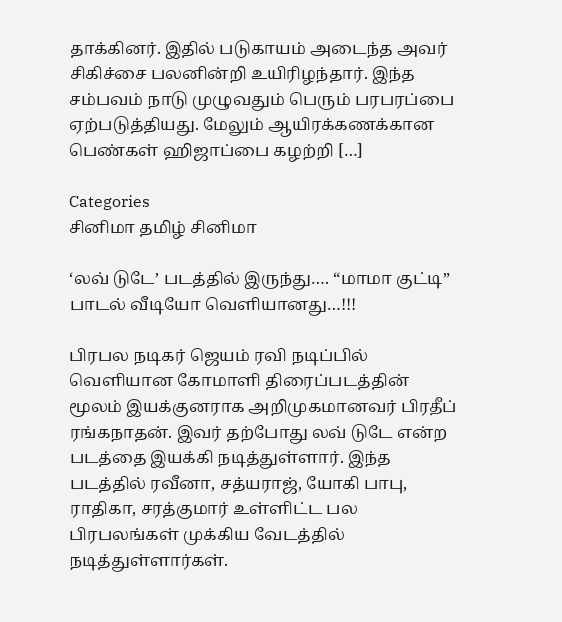தாக்கினர். இதில் படுகாயம் அடைந்த அவர் சிகிச்சை பலனின்றி உயிரிழந்தார். இந்த சம்பவம் நாடு முழுவதும் பெரும் பரபரப்பை  ஏற்படுத்தியது. மேலும் ஆயிரக்கணக்கான பெண்கள் ஹிஜாப்பை கழற்றி […]

Categories
சினிமா தமிழ் சினிமா

‘லவ் டுடே’ படத்தில் இருந்து…. “மாமா குட்டி” பாடல் வீடியோ வெளியானது…!!!

பிரபல நடிகர் ஜெயம் ரவி நடிப்பில் வெளியான கோமாளி திரைப்படத்தின் மூலம் இயக்குனராக அறிமுகமானவர் பிரதீப் ரங்கநாதன். இவர் தற்போது லவ் டுடே என்ற படத்தை இயக்கி நடித்துள்ளார். இந்த படத்தில் ரவீனா, சத்யராஜ், யோகி பாபு, ராதிகா, சரத்குமார் உள்ளிட்ட பல பிரபலங்கள் முக்கிய வேடத்தில் நடித்துள்ளார்கள்.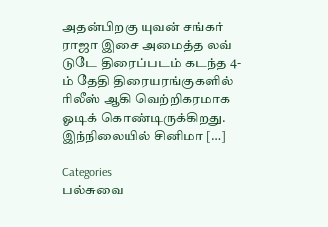அதன்பிறகு யுவன் சங்கர் ராஜா இசை அமைத்த லவ் டுடே திரைப்படம் கடந்த 4-ம் தேதி திரையரங்குகளில் ரிலீஸ் ஆகி வெற்றிகரமாக ஓடிக் கொண்டிருக்கிறது. இந்நிலையில் சினிமா […]

Categories
பல்சுவை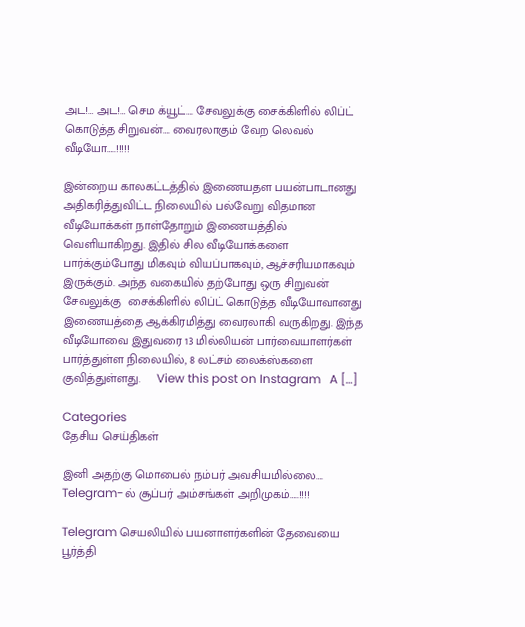அட!… அட!… செம க்யூட்…. சேவலுக்கு சைக்கிளில் லிப்ட் கொடுத்த சிறுவன்…. வைரலாகும் வேற லெவல் வீடியோ…..!!!!!

இன்றைய காலகட்டத்தில் இணையதள பயன்பாடானது அதிகரித்துவிட்ட நிலையில் பல்வேறு விதமான வீடியோக்கள் நாள்தோறும் இணையத்தில் வெளியாகிறது. இதில் சில வீடியோக்களை பார்க்கும்போது மிகவும் வியப்பாகவும், ஆச்சரியமாகவும் இருக்கும். அந்த வகையில் தற்போது ஒரு சிறுவன் சேவலுக்கு  சைக்கிளில் லிப்ட் கொடுத்த வீடியோவானது இணையத்தை ஆக்கிரமித்து வைரலாகி வருகிறது. இந்த வீடியோவை இதுவரை 13 மில்லியன் பார்வையாளர்கள் பார்த்துள்ள நிலையில், 8 லட்சம் லைக்ஸ்களை‌ குவித்துள்ளது.     View this post on Instagram   A […]

Categories
தேசிய செய்திகள்

இனி அதற்கு மொபைல் நம்பர் அவசியமில்லை…. Telegram-ல் சூப்பர் அம்சங்கள் அறிமுகம்…..!!!!

Telegram செயலியில் பயனாளர்களின் தேவையை பூர்த்தி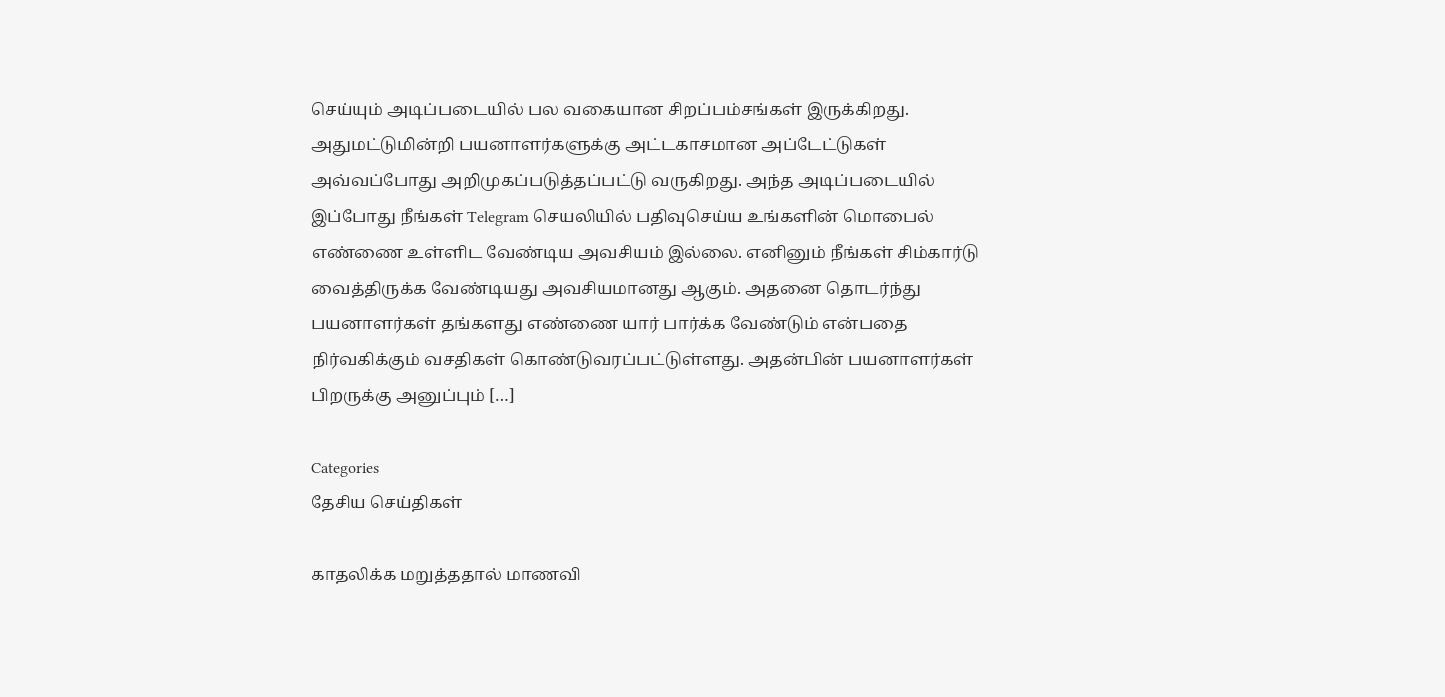செய்யும் அடிப்படையில் பல வகையான சிறப்பம்சங்கள் இருக்கிறது. அதுமட்டுமின்றி பயனாளர்களுக்கு அட்டகாசமான அப்டேட்டுகள் அவ்வப்போது அறிமுகப்படுத்தப்பட்டு வருகிறது. அந்த அடிப்படையில் இப்போது நீங்கள் Telegram செயலியில் பதிவுசெய்ய உங்களின் மொபைல் எண்ணை உள்ளிட வேண்டிய அவசியம் இல்லை. எனினும் நீங்கள் சிம்கார்டு வைத்திருக்க வேண்டியது அவசியமானது ஆகும். அதனை தொடர்ந்து பயனாளர்கள் தங்களது எண்ணை யார் பார்க்க வேண்டும் என்பதை நிர்வகிக்கும் வசதிகள் கொண்டுவரப்பட்டுள்ளது. அதன்பின் பயனாளர்கள் பிறருக்கு அனுப்பும் […]

Categories
தேசிய செய்திகள்

காதலிக்க மறுத்ததால் மாணவி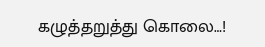கழுத்தறுத்து கொலை…!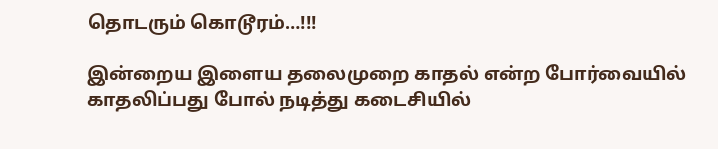தொடரும் கொடூரம்…!!!

இன்றைய இளைய தலைமுறை காதல் என்ற போர்வையில் காதலிப்பது போல் நடித்து கடைசியில்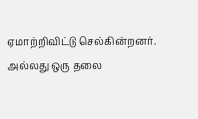ஏமாற்றிவிட்டு செல்கின்றனர். அல்லது ஒரு தலை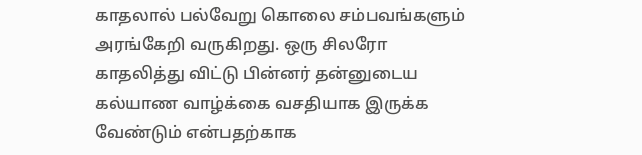காதலால் பல்வேறு கொலை சம்பவங்களும் அரங்கேறி வருகிறது. ஒரு சிலரோ காதலித்து விட்டு பின்னர் தன்னுடைய கல்யாண வாழ்க்கை வசதியாக இருக்க வேண்டும் என்பதற்காக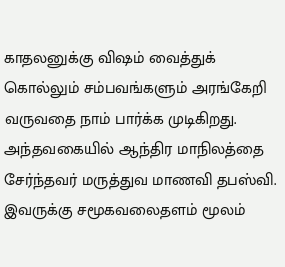காதலனுக்கு விஷம் வைத்துக் கொல்லும் சம்பவங்களும் அரங்கேறி வருவதை நாம் பார்க்க முடிகிறது. அந்தவகையில் ஆந்திர மாநிலத்தை சேர்ந்தவர் மருத்துவ மாணவி தபஸ்வி. இவருக்கு சமூகவலைதளம் மூலம்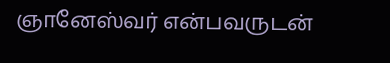ஞானேஸ்வர் என்பவருடன்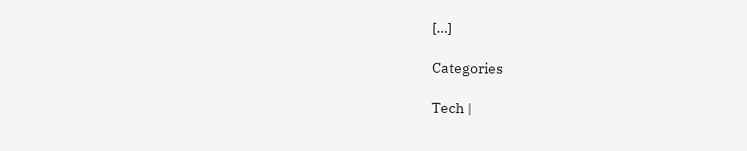[…]

Categories

Tech |